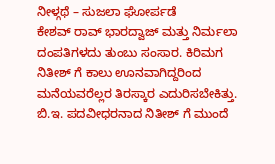ನೀಳ್ಗಥೆ – ಸುಜಲಾ ಘೋರ್ಪಡೆ
ಕೇಶವ್ ರಾವ್ ಭಾರದ್ವಾಜ್ ಮತ್ತು ನಿರ್ಮಲಾ ದಂಪತಿಗಳದು ತುಂಬು ಸಂಸಾರ. ಕಿರಿಮಗ ನಿತೀಶ್ ಗೆ ಕಾಲು ಊನವಾಗಿದ್ದರಿಂದ ಮನೆಯವರೆಲ್ಲರ ತಿರಸ್ಕಾರ ಎದುರಿಸಬೇಕಿತ್ತು. ಬಿ.ಇ. ಪದವೀಧರನಾದ ನಿತೀಶ್ ಗೆ ಮುಂದೆ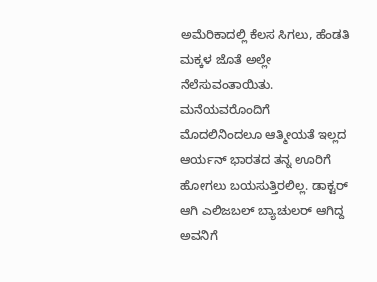ಅಮೆರಿಕಾದಲ್ಲಿ ಕೆಲಸ ಸಿಗಲು, ಹೆಂಡತಿ ಮಕ್ಕಳ ಜೊತೆ ಅಲ್ಲೇ ನೆಲೆಸುವಂತಾಯಿತು. ಮನೆಯವರೊಂದಿಗೆ ಮೊದಲಿನಿಂದಲೂ ಆತ್ಮೀಯತೆ ಇಲ್ಲದ ಆರ್ಯನ್ ಭಾರತದ ತನ್ನ ಊರಿಗೆ ಹೋಗಲು ಬಯಸುತ್ತಿರಲಿಲ್ಲ. ಡಾಕ್ಟರ್ ಆಗಿ ಎಲಿಜಬಲ್ ಬ್ಯಾಚುಲರ್ ಆಗಿದ್ದ ಅವನಿಗೆ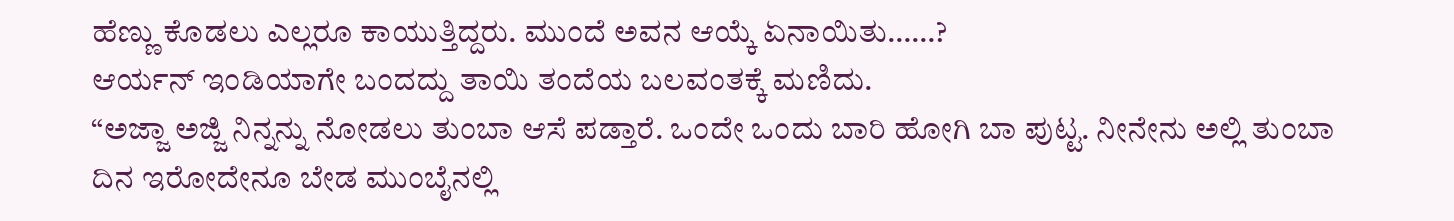ಹೆಣ್ಣು ಕೊಡಲು ಎಲ್ಲರೂ ಕಾಯುತ್ತಿದ್ದರು. ಮುಂದೆ ಅವನ ಆಯ್ಕೆ ಏನಾಯಿತು……?
ಆರ್ಯನ್ ಇಂಡಿಯಾಗೇ ಬಂದದ್ದು ತಾಯಿ ತಂದೆಯ ಬಲವಂತಕ್ಕೆ ಮಣಿದು.
“ಅಜ್ಜಾ ಅಜ್ಜಿ ನಿನ್ನನ್ನು ನೋಡಲು ತುಂಬಾ ಆಸೆ ಪಡ್ತಾರೆ. ಒಂದೇ ಒಂದು ಬಾರಿ ಹೋಗಿ ಬಾ ಪುಟ್ಟ. ನೀನೇನು ಅಲ್ಲಿ ತುಂಬಾ ದಿನ ಇರೋದೇನೂ ಬೇಡ ಮುಂಬೈನಲ್ಲಿ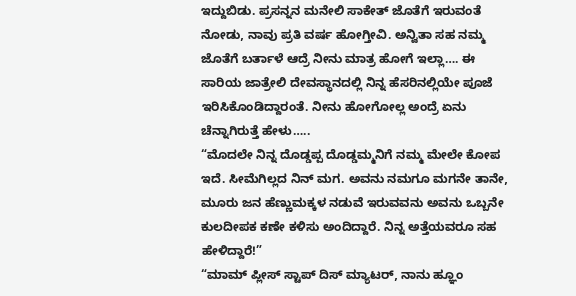ಇದ್ದುಬಿಡು. ಪ್ರಸನ್ನನ ಮನೇಲಿ ಸಾಕೇತ್ ಜೊತೆಗೆ ಇರುವಂತೆ ನೋಡು, ನಾವು ಪ್ರತಿ ವರ್ಷ ಹೋಗ್ತೀವಿ. ಅನ್ವಿತಾ ಸಹ ನಮ್ಮ ಜೊತೆಗೆ ಬರ್ತಾಳೆ ಆದ್ರೆ ನೀನು ಮಾತ್ರ ಹೋಗೆ ಇಲ್ಲಾ…. ಈ ಸಾರಿಯ ಜಾತ್ರೇಲಿ ದೇವಸ್ಥಾನದಲ್ಲಿ ನಿನ್ನ ಹೆಸರಿನಲ್ಲಿಯೇ ಪೂಜೆ ಇರಿಸಿಕೊಂಡಿದ್ದಾರಂತೆ. ನೀನು ಹೋಗೋಲ್ಲ ಅಂದ್ರೆ ಏನು ಚೆನ್ನಾಗಿರುತ್ತೆ ಹೇಳು…..
“ಮೊದಲೇ ನಿನ್ನ ದೊಡ್ಡಪ್ಪ ದೊಡ್ಡಮ್ಮನಿಗೆ ನಮ್ಮ ಮೇಲೇ ಕೋಪ ಇದೆ. ಸೀಮೆಗಿಲ್ಲದ ನಿನ್ ಮಗ. ಅವನು ನಮಗೂ ಮಗನೇ ತಾನೇ, ಮೂರು ಜನ ಹೆಣ್ಣುಮಕ್ಕಳ ನಡುವೆ ಇರುವವನು ಅವನು ಒಬ್ಬನೇ ಕುಲದೀಪಕ ಕಣೇ ಕಳಿಸು ಅಂದಿದ್ದಾರೆ. ನಿನ್ನ ಅತ್ತೆಯವರೂ ಸಹ ಹೇಳಿದ್ದಾರೆ!”
“ಮಾಮ್ ಪ್ಲೀಸ್ ಸ್ಟಾಪ್ ದಿಸ್ ಮ್ಯಾಟರ್, ನಾನು ಹ್ಞೂಂ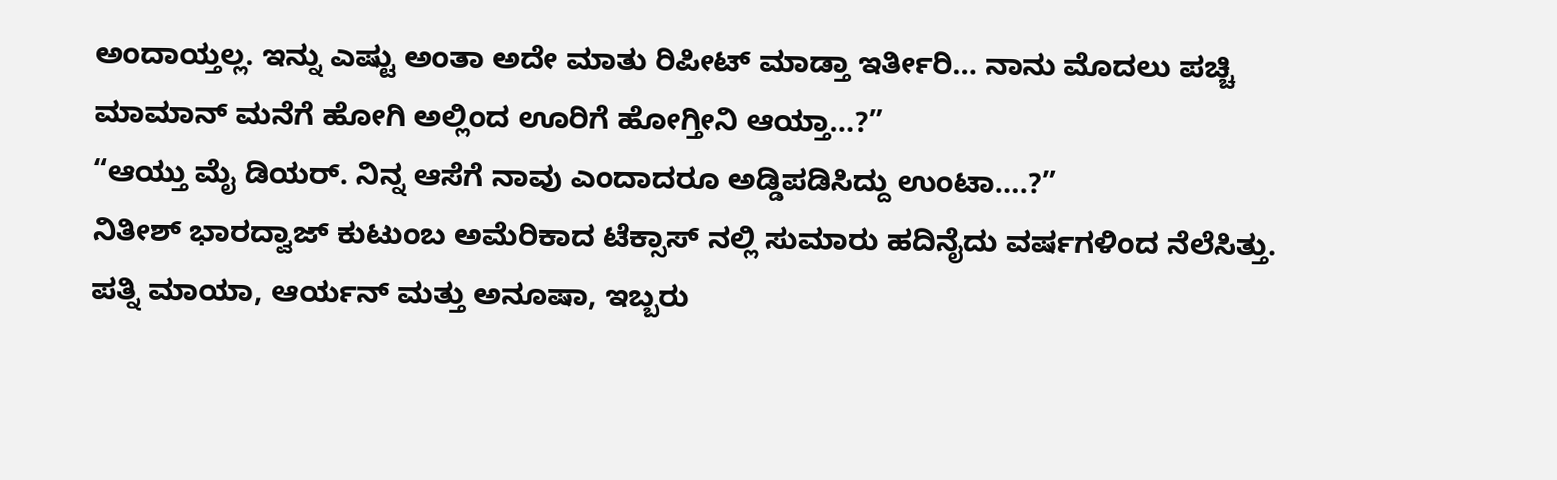ಅಂದಾಯ್ತಲ್ಲ. ಇನ್ನು ಎಷ್ಟು ಅಂತಾ ಅದೇ ಮಾತು ರಿಪೀಟ್ ಮಾಡ್ತಾ ಇರ್ತೀರಿ… ನಾನು ಮೊದಲು ಪಚ್ಚಿ ಮಾಮಾನ್ ಮನೆಗೆ ಹೋಗಿ ಅಲ್ಲಿಂದ ಊರಿಗೆ ಹೋಗ್ತೀನಿ ಆಯ್ತಾ…?”
“ಆಯ್ತು ಮೈ ಡಿಯರ್. ನಿನ್ನ ಆಸೆಗೆ ನಾವು ಎಂದಾದರೂ ಅಡ್ಡಿಪಡಿಸಿದ್ದು ಉಂಟಾ….?”
ನಿತೀಶ್ ಭಾರದ್ವಾಜ್ ಕುಟುಂಬ ಅಮೆರಿಕಾದ ಟೆಕ್ಸಾಸ್ ನಲ್ಲಿ ಸುಮಾರು ಹದಿನೈದು ವರ್ಷಗಳಿಂದ ನೆಲೆಸಿತ್ತು. ಪತ್ನಿ ಮಾಯಾ, ಆರ್ಯನ್ ಮತ್ತು ಅನೂಷಾ, ಇಬ್ಬರು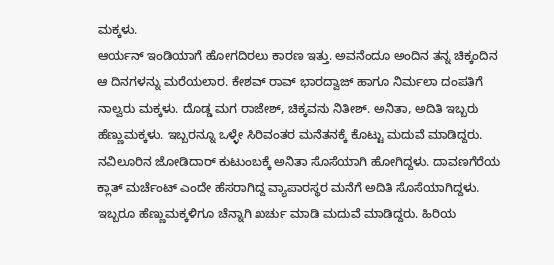ಮಕ್ಕಳು.
ಆರ್ಯನ್ ಇಂಡಿಯಾಗೆ ಹೋಗದಿರಲು ಕಾರಣ ಇತ್ತು. ಅವನೆಂದೂ ಅಂದಿನ ತನ್ನ ಚಿಕ್ಕಂದಿನ ಆ ದಿನಗಳನ್ನು ಮರೆಯಲಾರ. ಕೇಶವ್ ರಾವ್ ಭಾರದ್ವಾಜ್ ಹಾಗೂ ನಿರ್ಮಲಾ ದಂಪತಿಗೆ ನಾಲ್ವರು ಮಕ್ಕಳು. ದೊಡ್ಡ ಮಗ ರಾಜೇಶ್, ಚಿಕ್ಕವನು ನಿತೀಶ್. ಅನಿತಾ, ಅದಿತಿ ಇಬ್ಬರು ಹೆಣ್ಣುಮಕ್ಕಳು. ಇಬ್ಬರನ್ನೂ ಒಳ್ಳೇ ಸಿರಿವಂತರ ಮನೆತನಕ್ಕೆ ಕೊಟ್ಟು ಮದುವೆ ಮಾಡಿದ್ದರು. ನವಿಲೂರಿನ ಜೋಡಿದಾರ್ ಕುಟುಂಬಕ್ಕೆ ಅನಿತಾ ಸೊಸೆಯಾಗಿ ಹೋಗಿದ್ದಳು. ದಾವಣಗೆರೆಯ ಕ್ಲಾತ್ ಮರ್ಚೆಂಟ್ ಎಂದೇ ಹೆಸರಾಗಿದ್ದ ವ್ಯಾಪಾರಸ್ಥರ ಮನೆಗೆ ಅದಿತಿ ಸೊಸೆಯಾಗಿದ್ದಳು. ಇಬ್ಬರೂ ಹೆಣ್ಣುಮಕ್ಕಳಿಗೂ ಚೆನ್ನಾಗಿ ಖರ್ಚು ಮಾಡಿ ಮದುವೆ ಮಾಡಿದ್ದರು. ಹಿರಿಯ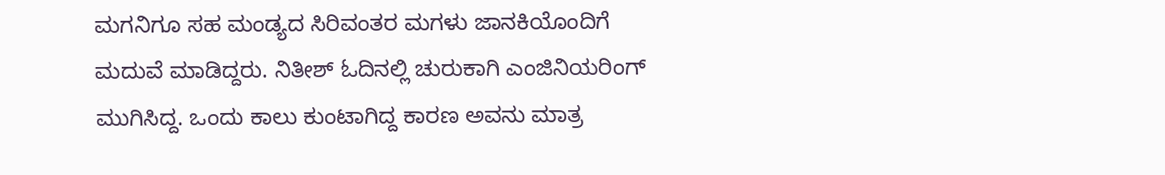ಮಗನಿಗೂ ಸಹ ಮಂಡ್ಯದ ಸಿರಿವಂತರ ಮಗಳು ಜಾನಕಿಯೊಂದಿಗೆ ಮದುವೆ ಮಾಡಿದ್ದರು. ನಿತೀಶ್ ಓದಿನಲ್ಲಿ ಚುರುಕಾಗಿ ಎಂಜಿನಿಯರಿಂಗ್ ಮುಗಿಸಿದ್ದ. ಒಂದು ಕಾಲು ಕುಂಟಾಗಿದ್ದ ಕಾರಣ ಅವನು ಮಾತ್ರ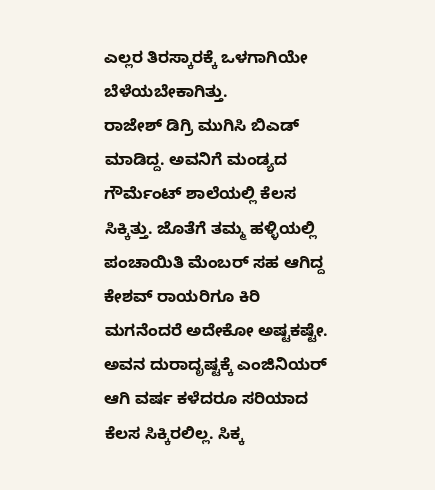ಎಲ್ಲರ ತಿರಸ್ಕಾರಕ್ಕೆ ಒಳಗಾಗಿಯೇ ಬೆಳೆಯಬೇಕಾಗಿತ್ತು.
ರಾಜೇಶ್ ಡಿಗ್ರಿ ಮುಗಿಸಿ ಬಿಎಡ್ ಮಾಡಿದ್ದ. ಅವನಿಗೆ ಮಂಡ್ಯದ ಗೌರ್ಮೆಂಟ್ ಶಾಲೆಯಲ್ಲಿ ಕೆಲಸ ಸಿಕ್ಕಿತ್ತು. ಜೊತೆಗೆ ತಮ್ಮ ಹಳ್ಳಿಯಲ್ಲಿ ಪಂಚಾಯಿತಿ ಮೆಂಬರ್ ಸಹ ಆಗಿದ್ದ ಕೇಶವ್ ರಾಯರಿಗೂ ಕಿರಿ ಮಗನೆಂದರೆ ಅದೇಕೋ ಅಷ್ಟಕಷ್ಟೇ. ಅವನ ದುರಾದೃಷ್ಟಕ್ಕೆ ಎಂಜಿನಿಯರ್ ಆಗಿ ವರ್ಷ ಕಳೆದರೂ ಸರಿಯಾದ ಕೆಲಸ ಸಿಕ್ಕಿರಲಿಲ್ಲ. ಸಿಕ್ಕ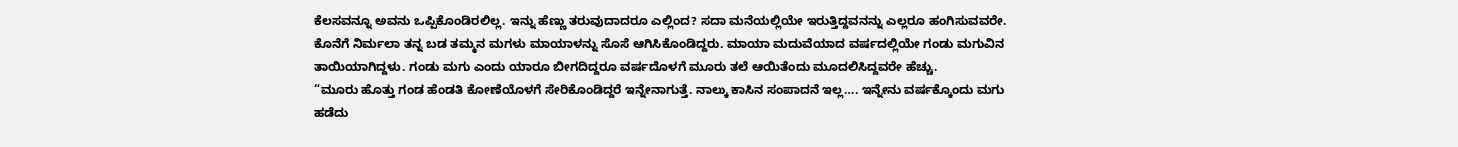ಕೆಲಸವನ್ನೂ ಅವನು ಒಪ್ಪಿಕೊಂಡಿರಲಿಲ್ಲ. ಇನ್ನು ಹೆಣ್ಣು ತರುವುದಾದರೂ ಎಲ್ಲಿಂದ? ಸದಾ ಮನೆಯಲ್ಲಿಯೇ ಇರುತ್ತಿದ್ದವನನ್ನು ಎಲ್ಲರೂ ಹಂಗಿಸುವವರೇ.
ಕೊನೆಗೆ ನಿರ್ಮಲಾ ತನ್ನ ಬಡ ತಮ್ಮನ ಮಗಳು ಮಾಯಾಳನ್ನು ಸೊಸೆ ಆಗಿಸಿಕೊಂಡಿದ್ದರು. ಮಾಯಾ ಮದುವೆಯಾದ ವರ್ಷದಲ್ಲಿಯೇ ಗಂಡು ಮಗುವಿನ ತಾಯಿಯಾಗಿದ್ದಳು. ಗಂಡು ಮಗು ಎಂದು ಯಾರೂ ಬೀಗದಿದ್ದರೂ ವರ್ಷದೊಳಗೆ ಮೂರು ತಲೆ ಆಯಿತೆಂದು ಮೂದಲಿಸಿದ್ದವರೇ ಹೆಚ್ಚು.
“ಮೂರು ಹೊತ್ತು ಗಂಡ ಹೆಂಡತಿ ಕೋಣೆಯೊಳಗೆ ಸೇರಿಕೊಂಡಿದ್ದರೆ ಇನ್ನೇನಾಗುತ್ತೆ. ನಾಲ್ಕು ಕಾಸಿನ ಸಂಪಾದನೆ ಇಲ್ಲ…. ಇನ್ನೇನು ವರ್ಷಕ್ಕೊಂದು ಮಗು ಹಡೆದು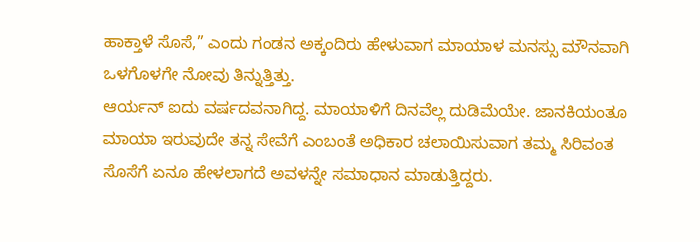ಹಾಕ್ತಾಳೆ ಸೊಸೆ,” ಎಂದು ಗಂಡನ ಅಕ್ಕಂದಿರು ಹೇಳುವಾಗ ಮಾಯಾಳ ಮನಸ್ಸು ಮೌನವಾಗಿ ಒಳಗೊಳಗೇ ನೋವು ತಿನ್ನುತ್ತಿತ್ತು.
ಆರ್ಯನ್ ಐದು ವರ್ಷದವನಾಗಿದ್ದ. ಮಾಯಾಳಿಗೆ ದಿನವೆಲ್ಲ ದುಡಿಮೆಯೇ. ಜಾನಕಿಯಂತೂ ಮಾಯಾ ಇರುವುದೇ ತನ್ನ ಸೇವೆಗೆ ಎಂಬಂತೆ ಅಧಿಕಾರ ಚಲಾಯಿಸುವಾಗ ತಮ್ಮ ಸಿರಿವಂತ ಸೊಸೆಗೆ ಏನೂ ಹೇಳಲಾಗದೆ ಅವಳನ್ನೇ ಸಮಾಧಾನ ಮಾಡುತ್ತಿದ್ದರು.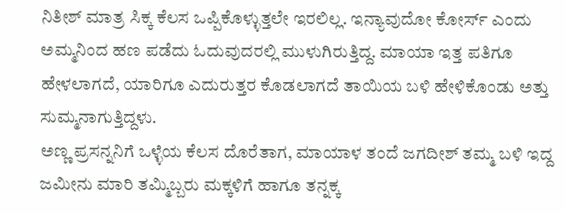ನಿತೀಶ್ ಮಾತ್ರ ಸಿಕ್ಕ ಕೆಲಸ ಒಪ್ಪಿಕೊಳ್ಳುತ್ತಲೇ ಇರಲಿಲ್ಲ. ಇನ್ಯಾವುದೋ ಕೋರ್ಸ್ ಎಂದು ಅಮ್ಮನಿಂದ ಹಣ ಪಡೆದು ಓದುವುದರಲ್ಲಿ ಮುಳುಗಿರುತ್ತಿದ್ದ. ಮಾಯಾ ಇತ್ತ ಪತಿಗೂ ಹೇಳಲಾಗದೆ, ಯಾರಿಗೂ ಎದುರುತ್ತರ ಕೊಡಲಾಗದೆ ತಾಯಿಯ ಬಳಿ ಹೇಳಿಕೊಂಡು ಅತ್ತು ಸುಮ್ಮನಾಗುತ್ತಿದ್ದಳು.
ಅಣ್ಣ ಪ್ರಸನ್ನನಿಗೆ ಒಳ್ಳೆಯ ಕೆಲಸ ದೊರೆತಾಗ, ಮಾಯಾಳ ತಂದೆ ಜಗದೀಶ್ ತಮ್ಮ ಬಳಿ ಇದ್ದ ಜಮೀನು ಮಾರಿ ತಮ್ಮಿಬ್ಬರು ಮಕ್ಕಳಿಗೆ ಹಾಗೂ ತನ್ನಕ್ಕ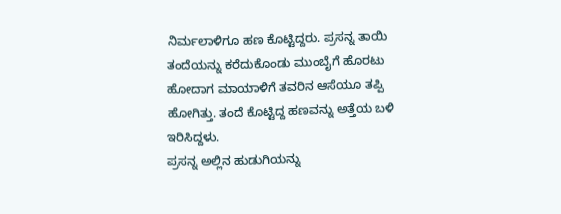ನಿರ್ಮಲಾಳಿಗೂ ಹಣ ಕೊಟ್ಟಿದ್ದರು. ಪ್ರಸನ್ನ ತಾಯಿ ತಂದೆಯನ್ನು ಕರೆದುಕೊಂಡು ಮುಂಬೈಗೆ ಹೊರಟು ಹೋದಾಗ ಮಾಯಾಳಿಗೆ ತವರಿನ ಆಸೆಯೂ ತಪ್ಪಿ ಹೋಗಿತ್ತು. ತಂದೆ ಕೊಟ್ಟಿದ್ದ ಹಣವನ್ನು ಅತ್ತೆಯ ಬಳಿ ಇರಿಸಿದ್ದಳು.
ಪ್ರಸನ್ನ ಅಲ್ಲಿನ ಹುಡುಗಿಯನ್ನು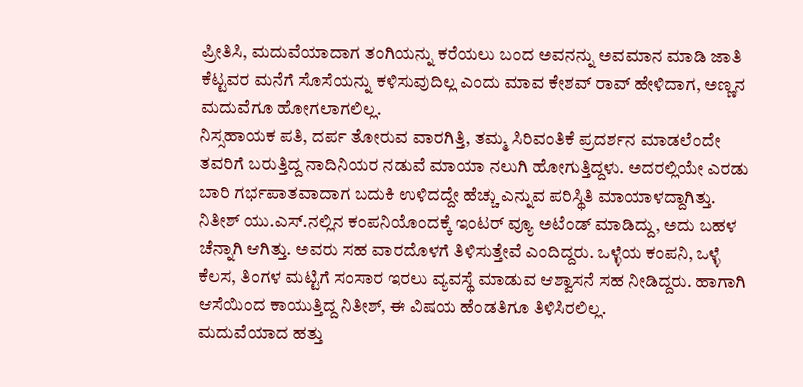ಪ್ರೀತಿಸಿ, ಮದುವೆಯಾದಾಗ ತಂಗಿಯನ್ನು ಕರೆಯಲು ಬಂದ ಅವನನ್ನು ಅವಮಾನ ಮಾಡಿ ಜಾತಿ ಕೆಟ್ಟವರ ಮನೆಗೆ ಸೊಸೆಯನ್ನು ಕಳಿಸುವುದಿಲ್ಲ ಎಂದು ಮಾವ ಕೇಶವ್ ರಾವ್ ಹೇಳಿದಾಗ, ಅಣ್ಣನ ಮದುವೆಗೂ ಹೋಗಲಾಗಲಿಲ್ಲ.
ನಿಸ್ಸಹಾಯಕ ಪತಿ, ದರ್ಪ ತೋರುವ ವಾರಗಿತ್ತಿ, ತಮ್ಮ ಸಿರಿವಂತಿಕೆ ಪ್ರದರ್ಶನ ಮಾಡಲೆಂದೇ ತವರಿಗೆ ಬರುತ್ತಿದ್ದ ನಾದಿನಿಯರ ನಡುವೆ ಮಾಯಾ ನಲುಗಿ ಹೋಗುತ್ತಿದ್ದಳು. ಅದರಲ್ಲಿಯೇ ಎರಡು ಬಾರಿ ಗರ್ಭಪಾತವಾದಾಗ ಬದುಕಿ ಉಳಿದದ್ದೇ ಹೆಚ್ಚು ಎನ್ನುವ ಪರಿಸ್ಥಿತಿ ಮಾಯಾಳದ್ದಾಗಿತ್ತು.
ನಿತೀಶ್ ಯು.ಎಸ್.ನಲ್ಲಿನ ಕಂಪನಿಯೊಂದಕ್ಕೆ ಇಂಟರ್ ವ್ಯೂ ಅಟೆಂಡ್ ಮಾಡಿದ್ದು, ಅದು ಬಹಳ ಚೆನ್ನಾಗಿ ಆಗಿತ್ತು. ಅವರು ಸಹ ವಾರದೊಳಗೆ ತಿಳಿಸುತ್ತೇವೆ ಎಂದಿದ್ದರು. ಒಳ್ಳೆಯ ಕಂಪನಿ, ಒಳ್ಳೆ ಕೆಲಸ, ತಿಂಗಳ ಮಟ್ಟಿಗೆ ಸಂಸಾರ ಇರಲು ವ್ಯವಸ್ಥೆ ಮಾಡುವ ಆಶ್ವಾಸನೆ ಸಹ ನೀಡಿದ್ದರು. ಹಾಗಾಗಿ ಆಸೆಯಿಂದ ಕಾಯುತ್ತಿದ್ದ ನಿತೀಶ್, ಈ ವಿಷಯ ಹೆಂಡತಿಗೂ ತಿಳಿಸಿರಲಿಲ್ಲ.
ಮದುವೆಯಾದ ಹತ್ತು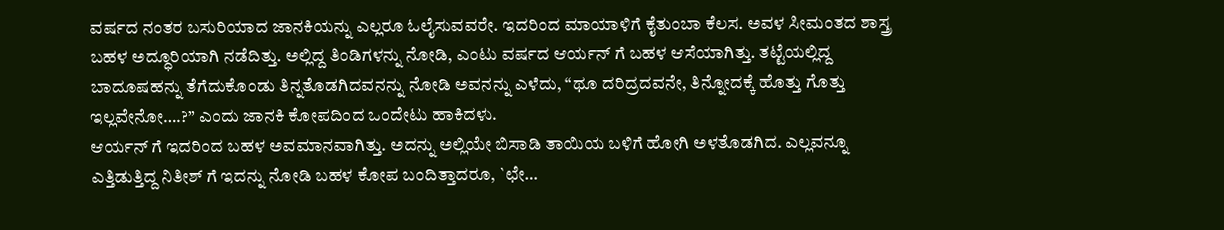ವರ್ಷದ ನಂತರ ಬಸುರಿಯಾದ ಜಾನಕಿಯನ್ನು ಎಲ್ಲರೂ ಓಲೈಸುವವರೇ. ಇದರಿಂದ ಮಾಯಾಳಿಗೆ ಕೈತುಂಬಾ ಕೆಲಸ. ಅವಳ ಸೀಮಂತದ ಶಾಸ್ತ್ರ ಬಹಳ ಅದ್ಧೂರಿಯಾಗಿ ನಡೆದಿತ್ತು. ಅಲ್ಲಿದ್ದ ತಿಂಡಿಗಳನ್ನು ನೋಡಿ, ಎಂಟು ವರ್ಷದ ಆರ್ಯನ್ ಗೆ ಬಹಳ ಆಸೆಯಾಗಿತ್ತು. ತಟ್ಟೆಯಲ್ಲಿದ್ದ ಬಾದೂಷಹನ್ನು ತೆಗೆದುಕೊಂಡು ತಿನ್ನತೊಡಗಿದವನನ್ನು ನೋಡಿ ಅವನನ್ನು ಎಳೆದು, “ಥೂ ದರಿದ್ರದವನೇ, ತಿನ್ನೋದಕ್ಕೆ ಹೊತ್ತು ಗೊತ್ತು ಇಲ್ಲವೇನೋ….?” ಎಂದು ಜಾನಕಿ ಕೋಪದಿಂದ ಒಂದೇಟು ಹಾಕಿದಳು.
ಆರ್ಯನ್ ಗೆ ಇದರಿಂದ ಬಹಳ ಅವಮಾನವಾಗಿತ್ತು. ಅದನ್ನು ಅಲ್ಲಿಯೇ ಬಿಸಾಡಿ ತಾಯಿಯ ಬಳಿಗೆ ಹೋಗಿ ಅಳತೊಡಗಿದ. ಎಲ್ಲವನ್ನೂ ಎತ್ತಿಡುತ್ತಿದ್ದ ನಿತೀಶ್ ಗೆ ಇದನ್ನು ನೋಡಿ ಬಹಳ ಕೋಪ ಬಂದಿತ್ತಾದರೂ, `ಛೇ…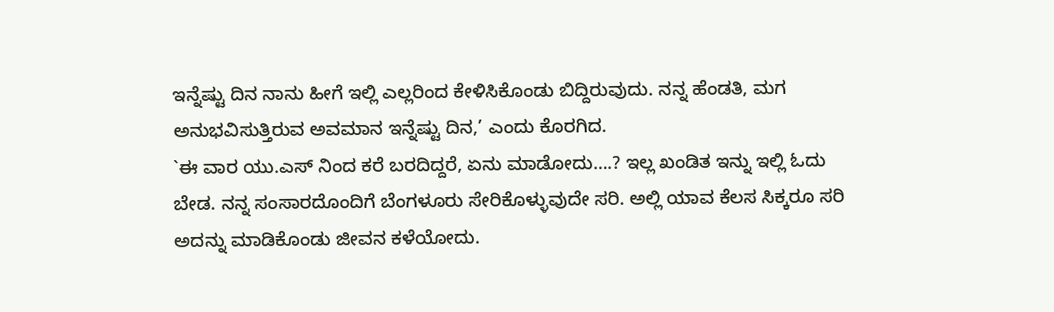ಇನ್ನೆಷ್ಟು ದಿನ ನಾನು ಹೀಗೆ ಇಲ್ಲಿ ಎಲ್ಲರಿಂದ ಕೇಳಿಸಿಕೊಂಡು ಬಿದ್ದಿರುವುದು. ನನ್ನ ಹೆಂಡತಿ, ಮಗ ಅನುಭವಿಸುತ್ತಿರುವ ಅವಮಾನ ಇನ್ನೆಷ್ಟು ದಿನ,’ ಎಂದು ಕೊರಗಿದ.
`ಈ ವಾರ ಯು.ಎಸ್ ನಿಂದ ಕರೆ ಬರದಿದ್ದರೆ, ಏನು ಮಾಡೋದು….? ಇಲ್ಲ ಖಂಡಿತ ಇನ್ನು ಇಲ್ಲಿ ಓದು ಬೇಡ. ನನ್ನ ಸಂಸಾರದೊಂದಿಗೆ ಬೆಂಗಳೂರು ಸೇರಿಕೊಳ್ಳುವುದೇ ಸರಿ. ಅಲ್ಲಿ ಯಾವ ಕೆಲಸ ಸಿಕ್ಕರೂ ಸರಿ ಅದನ್ನು ಮಾಡಿಕೊಂಡು ಜೀವನ ಕಳೆಯೋದು.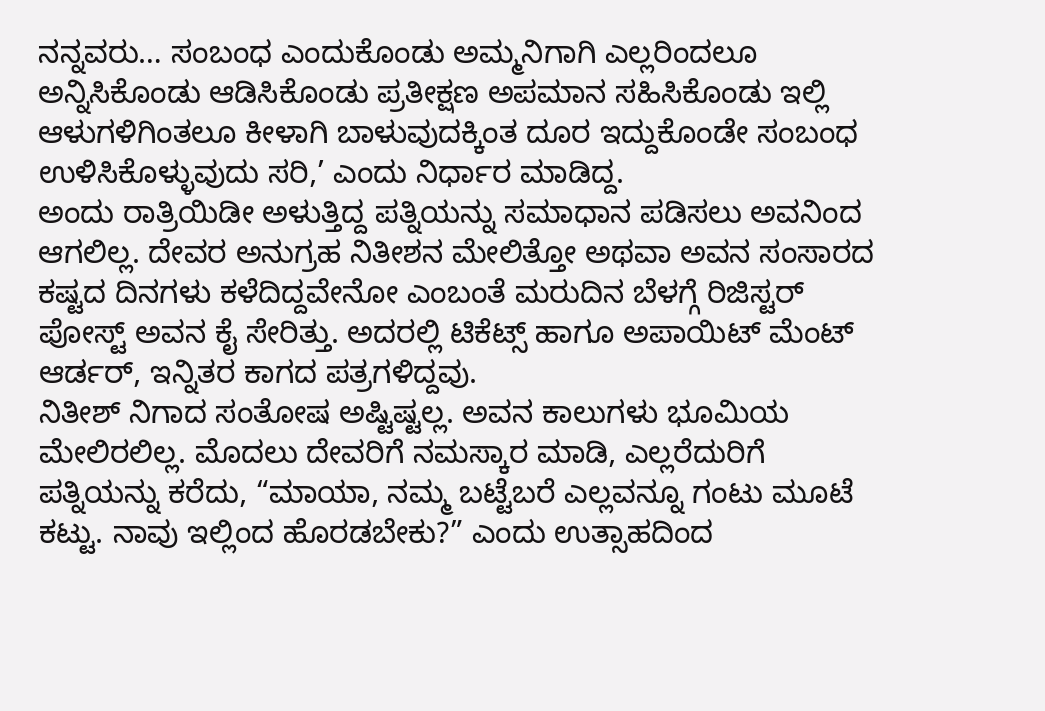ನನ್ನವರು… ಸಂಬಂಧ ಎಂದುಕೊಂಡು ಅಮ್ಮನಿಗಾಗಿ ಎಲ್ಲರಿಂದಲೂ ಅನ್ನಿಸಿಕೊಂಡು ಆಡಿಸಿಕೊಂಡು ಪ್ರತೀಕ್ಷಣ ಅಪಮಾನ ಸಹಿಸಿಕೊಂಡು ಇಲ್ಲಿ ಆಳುಗಳಿಗಿಂತಲೂ ಕೀಳಾಗಿ ಬಾಳುವುದಕ್ಕಿಂತ ದೂರ ಇದ್ದುಕೊಂಡೇ ಸಂಬಂಧ ಉಳಿಸಿಕೊಳ್ಳುವುದು ಸರಿ,’ ಎಂದು ನಿರ್ಧಾರ ಮಾಡಿದ್ದ.
ಅಂದು ರಾತ್ರಿಯಿಡೀ ಅಳುತ್ತಿದ್ದ ಪತ್ನಿಯನ್ನು ಸಮಾಧಾನ ಪಡಿಸಲು ಅವನಿಂದ ಆಗಲಿಲ್ಲ. ದೇವರ ಅನುಗ್ರಹ ನಿತೀಶನ ಮೇಲಿತ್ತೋ ಅಥವಾ ಅವನ ಸಂಸಾರದ ಕಷ್ಟದ ದಿನಗಳು ಕಳೆದಿದ್ದವೇನೋ ಎಂಬಂತೆ ಮರುದಿನ ಬೆಳಗ್ಗೆ ರಿಜಿಸ್ಟರ್ ಪೋಸ್ಟ್ ಅವನ ಕೈ ಸೇರಿತ್ತು. ಅದರಲ್ಲಿ ಟಿಕೆಟ್ಸ್ ಹಾಗೂ ಅಪಾಯಿಟ್ ಮೆಂಟ್ ಆರ್ಡರ್, ಇನ್ನಿತರ ಕಾಗದ ಪತ್ರಗಳಿದ್ದವು.
ನಿತೀಶ್ ನಿಗಾದ ಸಂತೋಷ ಅಷ್ಟಿಷ್ಟಲ್ಲ. ಅವನ ಕಾಲುಗಳು ಭೂಮಿಯ ಮೇಲಿರಲಿಲ್ಲ. ಮೊದಲು ದೇವರಿಗೆ ನಮಸ್ಕಾರ ಮಾಡಿ, ಎಲ್ಲರೆದುರಿಗೆ ಪತ್ನಿಯನ್ನು ಕರೆದು, “ಮಾಯಾ, ನಮ್ಮ ಬಟ್ಟೆಬರೆ ಎಲ್ಲವನ್ನೂ ಗಂಟು ಮೂಟೆ ಕಟ್ಟು. ನಾವು ಇಲ್ಲಿಂದ ಹೊರಡಬೇಕು?” ಎಂದು ಉತ್ಸಾಹದಿಂದ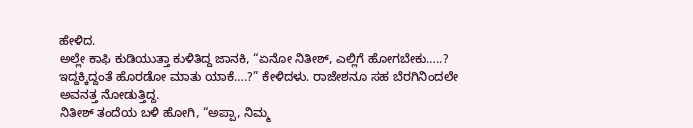ಹೇಳಿದ.
ಅಲ್ಲೇ ಕಾಫಿ ಕುಡಿಯುತ್ತಾ ಕುಳಿತಿದ್ದ ಜಾನಕಿ, “ಏನೋ ನಿತೀಶ್, ಎಲ್ಲಿಗೆ ಹೋಗಬೇಕು…..? ಇದ್ದಕ್ಕಿದ್ದಂತೆ ಹೊರಡೋ ಮಾತು ಯಾಕೆ….?” ಕೇಳಿದಳು. ರಾಜೇಶನೂ ಸಹ ಬೆರಗಿನಿಂದಲೇ ಅವನತ್ತ ನೋಡುತ್ತಿದ್ದ.
ನಿತೀಶ್ ತಂದೆಯ ಬಳಿ ಹೋಗಿ, “ಅಪ್ಪಾ, ನಿಮ್ಮ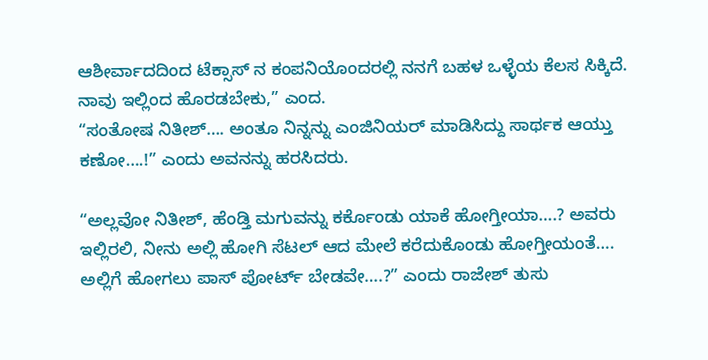ಆಶೀರ್ವಾದದಿಂದ ಟೆಕ್ಸಾಸ್ ನ ಕಂಪನಿಯೊಂದರಲ್ಲಿ ನನಗೆ ಬಹಳ ಒಳ್ಳೆಯ ಕೆಲಸ ಸಿಕ್ಕಿದೆ. ನಾವು ಇಲ್ಲಿಂದ ಹೊರಡಬೇಕು,” ಎಂದ.
“ಸಂತೋಷ ನಿತೀಶ್…. ಅಂತೂ ನಿನ್ನನ್ನು ಎಂಜಿನಿಯರ್ ಮಾಡಿಸಿದ್ದು ಸಾರ್ಥಕ ಆಯ್ತು ಕಣೋ….!” ಎಂದು ಅವನನ್ನು ಹರಸಿದರು.

“ಅಲ್ಲವೋ ನಿತೀಶ್, ಹೆಂಡ್ತಿ ಮಗುವನ್ನು ಕರ್ಕೊಂಡು ಯಾಕೆ ಹೋಗ್ತೀಯಾ….? ಅವರು ಇಲ್ಲಿರಲಿ, ನೀನು ಅಲ್ಲಿ ಹೋಗಿ ಸೆಟಲ್ ಆದ ಮೇಲೆ ಕರೆದುಕೊಂಡು ಹೋಗ್ತೀಯಂತೆ…. ಅಲ್ಲಿಗೆ ಹೋಗಲು ಪಾಸ್ ಪೋರ್ಟ್ ಬೇಡವೇ….?” ಎಂದು ರಾಜೇಶ್ ತುಸು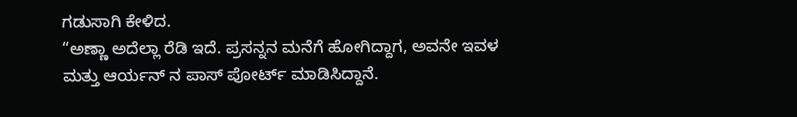ಗಡುಸಾಗಿ ಕೇಳಿದ.
“ಅಣ್ಣಾ ಅದೆಲ್ಲಾ ರೆಡಿ ಇದೆ. ಪ್ರಸನ್ನನ ಮನೆಗೆ ಹೋಗಿದ್ದಾಗ, ಅವನೇ ಇವಳ ಮತ್ತು ಆರ್ಯನ್ ನ ಪಾಸ್ ಪೋರ್ಟ್ ಮಾಡಿಸಿದ್ದಾನೆ.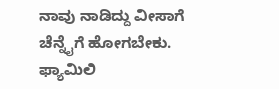ನಾವು ನಾಡಿದ್ದು ವೀಸಾಗೆ ಚೆನ್ನೈಗೆ ಹೋಗಬೇಕು. ಫ್ಯಾಮಿಲಿ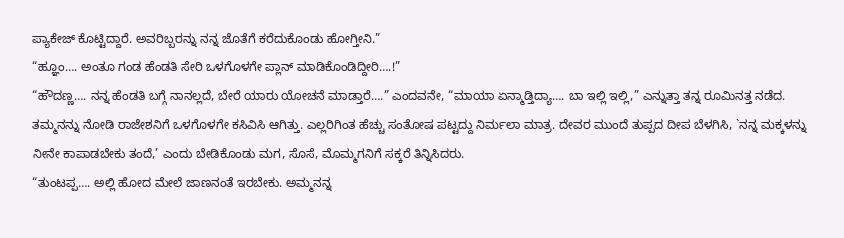ಪ್ಯಾಕೇಜ್ ಕೊಟ್ಟಿದ್ದಾರೆ. ಅವರಿಬ್ಬರನ್ನು ನನ್ನ ಜೊತೆಗೆ ಕರೆದುಕೊಂಡು ಹೋಗ್ತೀನಿ.”
“ಹ್ಞೂಂ…. ಅಂತೂ ಗಂಡ ಹೆಂಡತಿ ಸೇರಿ ಒಳಗೊಳಗೇ ಪ್ಲಾನ್ ಮಾಡಿಕೊಂಡಿದ್ದೀರಿ….!”
“ಹೌದಣ್ಣ…. ನನ್ನ ಹೆಂಡತಿ ಬಗ್ಗೆ ನಾನಲ್ಲದೆ, ಬೇರೆ ಯಾರು ಯೋಚನೆ ಮಾಡ್ತಾರೆ….” ಎಂದವನೇ, “ಮಾಯಾ ಏನ್ಮಾಡ್ತಿದ್ಯಾ…. ಬಾ ಇಲ್ಲಿ ಇಲ್ಲಿ,” ಎನ್ನುತ್ತಾ ತನ್ನ ರೂಮಿನತ್ತ ನಡೆದ.
ತಮ್ಮನನ್ನು ನೋಡಿ ರಾಜೇಶನಿಗೆ ಒಳಗೊಳಗೇ ಕಸಿವಿಸಿ ಆಗಿತ್ತು. ಎಲ್ಲರಿಗಿಂತ ಹೆಚ್ಚು ಸಂತೋಷ ಪಟ್ಟದ್ದು ನಿರ್ಮಲಾ ಮಾತ್ರ. ದೇವರ ಮುಂದೆ ತುಪ್ಪದ ದೀಪ ಬೆಳಗಿಸಿ, `ನನ್ನ ಮಕ್ಕಳನ್ನು ನೀನೇ ಕಾಪಾಡಬೇಕು ತಂದೆ,’ ಎಂದು ಬೇಡಿಕೊಂಡು ಮಗ, ಸೊಸೆ, ಮೊಮ್ಮಗನಿಗೆ ಸಕ್ಕರೆ ತಿನ್ನಿಸಿದರು.
“ತುಂಟಪ್ಪ…. ಅಲ್ಲಿ ಹೋದ ಮೇಲೆ ಜಾಣನಂತೆ ಇರಬೇಕು. ಅಮ್ಮನನ್ನ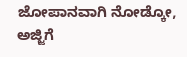ಜೋಪಾನವಾಗಿ ನೋಡ್ಕೋ, ಅಜ್ಜಿಗೆ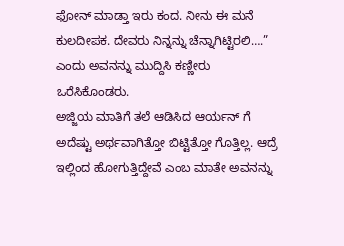ಫೋನ್ ಮಾಡ್ತಾ ಇರು ಕಂದ. ನೀನು ಈ ಮನೆ ಕುಲದೀಪಕ. ದೇವರು ನಿನ್ನನ್ನು ಚೆನ್ನಾಗಿಟ್ಟಿರಲಿ….” ಎಂದು ಅವನನ್ನು ಮುದ್ದಿಸಿ ಕಣ್ಣೀರು ಒರೆಸಿಕೊಂಡರು.
ಅಜ್ಜಿಯ ಮಾತಿಗೆ ತಲೆ ಆಡಿಸಿದ ಆರ್ಯನ್ ಗೆ ಅದೆಷ್ಟು ಅರ್ಥವಾಗಿತ್ತೋ ಬಿಟ್ಟಿತ್ತೋ ಗೊತ್ತಿಲ್ಲ. ಆದ್ರೆ ಇಲ್ಲಿಂದ ಹೋಗುತ್ತಿದ್ದೇವೆ ಎಂಬ ಮಾತೇ ಅವನನ್ನು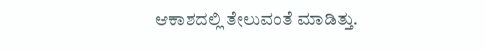ಆಕಾಶದಲ್ಲಿ ತೇಲುವಂತೆ ಮಾಡಿತ್ತು.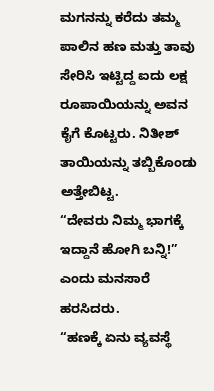ಮಗನನ್ನು ಕರೆದು ತಮ್ಮ ಪಾಲಿನ ಹಣ ಮತ್ತು ತಾವು ಸೇರಿಸಿ ಇಟ್ಟಿದ್ದ ಐದು ಲಕ್ಷ ರೂಪಾಯಿಯನ್ನು ಅವನ ಕೈಗೆ ಕೊಟ್ಟರು. ನಿತೀಶ್ ತಾಯಿಯನ್ನು ತಬ್ಬಿಕೊಂಡು ಅತ್ತೇಬಿಟ್ಟ.
“ದೇವರು ನಿಮ್ಮ ಭಾಗಕ್ಕೆ ಇದ್ದಾನೆ ಹೋಗಿ ಬನ್ನಿ!” ಎಂದು ಮನಸಾರೆ ಹರಸಿದರು.
“ಹಣಕ್ಕೆ ಏನು ವ್ಯವಸ್ಥೆ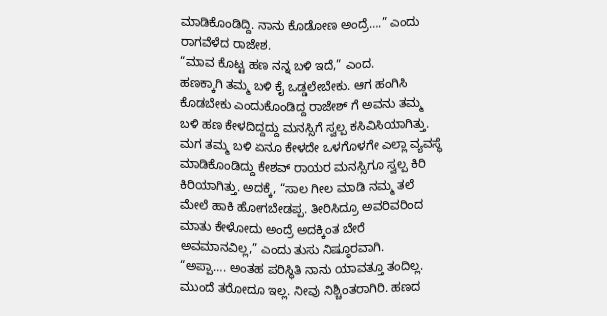ಮಾಡಿಕೊಂಡಿದ್ದಿ. ನಾನು ಕೊಡೋಣ ಅಂದ್ರೆ….” ಎಂದು ರಾಗವೆಳೆದ ರಾಜೇಶ.
“ಮಾವ ಕೊಟ್ಟ ಹಣ ನನ್ನ ಬಳಿ ಇದೆ,” ಎಂದ.
ಹಣಕ್ಕಾಗಿ ತಮ್ಮ ಬಳಿ ಕೈ ಒಡ್ಡಲೇಬೇಕು. ಆಗ ಹಂಗಿಸಿ ಕೊಡಬೇಕು ಎಂದುಕೊಂಡಿದ್ದ ರಾಜೇಶ್ ಗೆ ಅವನು ತಮ್ಮ ಬಳಿ ಹಣ ಕೇಳದಿದ್ದದ್ದು ಮನಸ್ಸಿಗೆ ಸ್ವಲ್ಪ ಕಸಿವಿಸಿಯಾಗಿತ್ತು.
ಮಗ ತಮ್ಮ ಬಳಿ ಏನೂ ಕೇಳದೇ ಒಳಗೊಳಗೇ ಎಲ್ಲಾ ವ್ಯವಸ್ಥೆ ಮಾಡಿಕೊಂಡಿದ್ದು ಕೇಶವ್ ರಾಯರ ಮನಸ್ಸಿಗೂ ಸ್ವಲ್ಪ ಕಿರಿ ಕಿರಿಯಾಗಿತ್ತು. ಅದಕ್ಕೆ, “ಸಾಲ ಗೀಲ ಮಾಡಿ ನಮ್ಮ ತಲೆ ಮೇಲೆ ಹಾಕಿ ಹೋಗಬೇಡಪ್ಪ. ತೀರಿಸಿದ್ರೂ ಅವರಿವರಿಂದ ಮಾತು ಕೇಳೋದು ಅಂದ್ರೆ ಅದಕ್ಕಿಂತ ಬೇರೆ ಅವಮಾನವಿಲ್ಲ,” ಎಂದು ತುಸು ನಿಷ್ಠೂರವಾಗಿ.
“ಅಪ್ಪಾ…. ಅಂತಹ ಪರಿಸ್ಥಿತಿ ನಾನು ಯಾವತ್ತೂ ತಂದಿಲ್ಲ. ಮುಂದೆ ತರೋದೂ ಇಲ್ಲ. ನೀವು ನಿಶ್ಚಿಂತರಾಗಿರಿ. ಹಣದ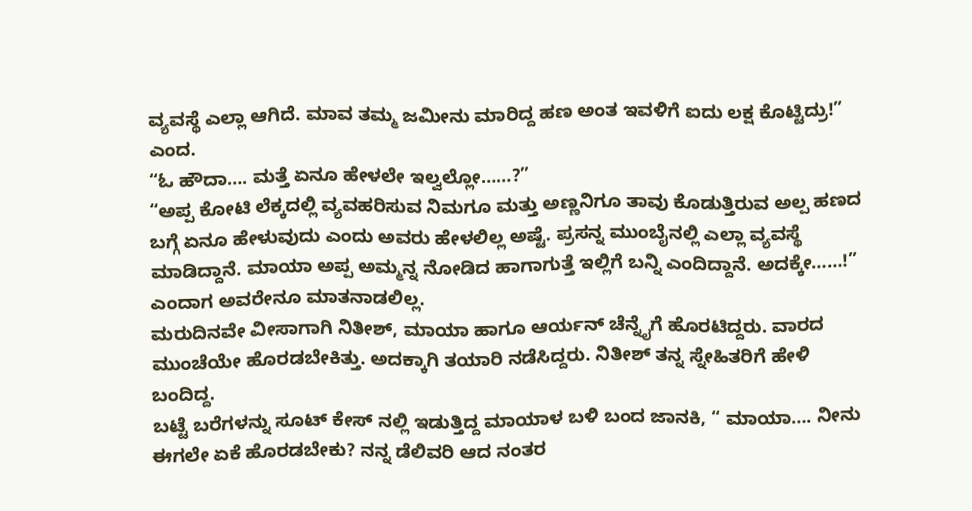ವ್ಯವಸ್ಥೆ ಎಲ್ಲಾ ಆಗಿದೆ. ಮಾವ ತಮ್ಮ ಜಮೀನು ಮಾರಿದ್ದ ಹಣ ಅಂತ ಇವಳಿಗೆ ಐದು ಲಕ್ಷ ಕೊಟ್ಟಿದ್ರು!” ಎಂದ.
“ಓ ಹೌದಾ…. ಮತ್ತೆ ಏನೂ ಹೇಳಲೇ ಇಲ್ವಲ್ಲೋ……?”
“ಅಪ್ಪ ಕೋಟಿ ಲೆಕ್ಕದಲ್ಲಿ ವ್ಯವಹರಿಸುವ ನಿಮಗೂ ಮತ್ತು ಅಣ್ಣನಿಗೂ ತಾವು ಕೊಡುತ್ತಿರುವ ಅಲ್ಪ ಹಣದ ಬಗ್ಗೆ ಏನೂ ಹೇಳುವುದು ಎಂದು ಅವರು ಹೇಳಲಿಲ್ಲ ಅಷ್ಟೆ. ಪ್ರಸನ್ನ ಮುಂಬೈನಲ್ಲಿ ಎಲ್ಲಾ ವ್ಯವಸ್ಥೆ ಮಾಡಿದ್ದಾನೆ. ಮಾಯಾ ಅಪ್ಪ ಅಮ್ಮನ್ನ ನೋಡಿದ ಹಾಗಾಗುತ್ತೆ ಇಲ್ಲಿಗೆ ಬನ್ನಿ ಎಂದಿದ್ದಾನೆ. ಅದಕ್ಕೇ……!” ಎಂದಾಗ ಅವರೇನೂ ಮಾತನಾಡಲಿಲ್ಲ.
ಮರುದಿನವೇ ವೀಸಾಗಾಗಿ ನಿತೀಶ್, ಮಾಯಾ ಹಾಗೂ ಆರ್ಯನ್ ಚೆನ್ನೈಗೆ ಹೊರಟಿದ್ದರು. ವಾರದ ಮುಂಚೆಯೇ ಹೊರಡಬೇಕಿತ್ತು. ಅದಕ್ಕಾಗಿ ತಯಾರಿ ನಡೆಸಿದ್ದರು. ನಿತೀಶ್ ತನ್ನ ಸ್ನೇಹಿತರಿಗೆ ಹೇಳಿ ಬಂದಿದ್ದ.
ಬಟ್ಟೆ ಬರೆಗಳನ್ನು ಸೂಟ್ ಕೇಸ್ ನಲ್ಲಿ ಇಡುತ್ತಿದ್ದ ಮಾಯಾಳ ಬಳಿ ಬಂದ ಜಾನಕಿ, “ ಮಾಯಾ…. ನೀನು ಈಗಲೇ ಏಕೆ ಹೊರಡಬೇಕು? ನನ್ನ ಡೆಲಿವರಿ ಆದ ನಂತರ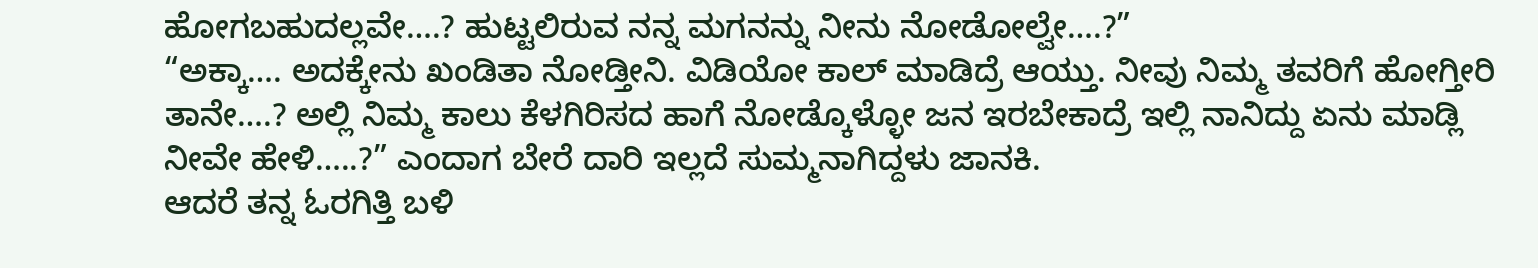ಹೋಗಬಹುದಲ್ಲವೇ….? ಹುಟ್ಟಲಿರುವ ನನ್ನ ಮಗನನ್ನು ನೀನು ನೋಡೋಲ್ವೇ….?”
“ಅಕ್ಕಾ…. ಅದಕ್ಕೇನು ಖಂಡಿತಾ ನೋಡ್ತೀನಿ. ವಿಡಿಯೋ ಕಾಲ್ ಮಾಡಿದ್ರೆ ಆಯ್ತು. ನೀವು ನಿಮ್ಮ ತವರಿಗೆ ಹೋಗ್ತೀರಿ ತಾನೇ….? ಅಲ್ಲಿ ನಿಮ್ಮ ಕಾಲು ಕೆಳಗಿರಿಸದ ಹಾಗೆ ನೋಡ್ಕೊಳ್ಳೋ ಜನ ಇರಬೇಕಾದ್ರೆ ಇಲ್ಲಿ ನಾನಿದ್ದು ಏನು ಮಾಡ್ಲಿ ನೀವೇ ಹೇಳಿ…..?” ಎಂದಾಗ ಬೇರೆ ದಾರಿ ಇಲ್ಲದೆ ಸುಮ್ಮನಾಗಿದ್ದಳು ಜಾನಕಿ.
ಆದರೆ ತನ್ನ ಓರಗಿತ್ತಿ ಬಳಿ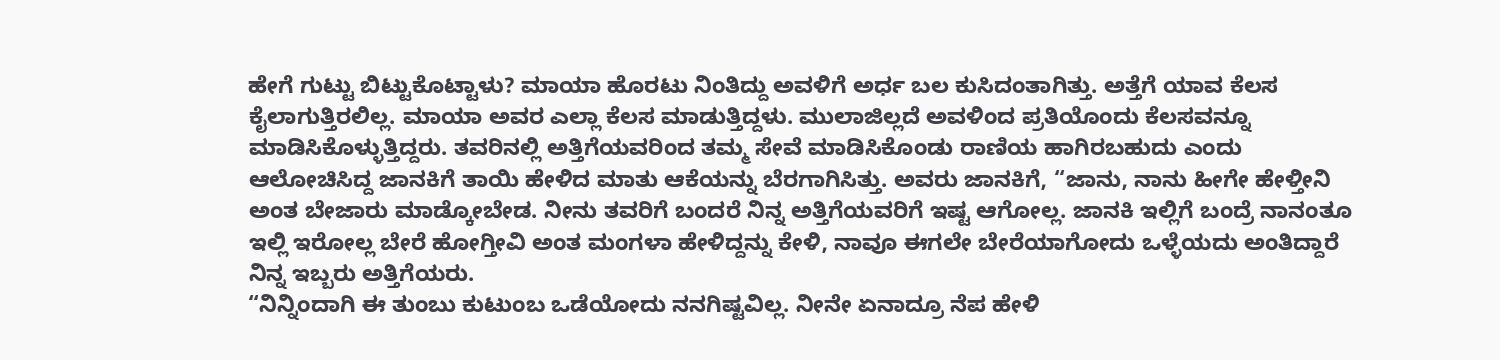ಹೇಗೆ ಗುಟ್ಟು ಬಿಟ್ಟುಕೊಟ್ಟಾಳು? ಮಾಯಾ ಹೊರಟು ನಿಂತಿದ್ದು ಅವಳಿಗೆ ಅರ್ಧ ಬಲ ಕುಸಿದಂತಾಗಿತ್ತು. ಅತ್ತೆಗೆ ಯಾವ ಕೆಲಸ ಕೈಲಾಗುತ್ತಿರಲಿಲ್ಲ. ಮಾಯಾ ಅವರ ಎಲ್ಲಾ ಕೆಲಸ ಮಾಡುತ್ತಿದ್ದಳು. ಮುಲಾಜಿಲ್ಲದೆ ಅವಳಿಂದ ಪ್ರತಿಯೊಂದು ಕೆಲಸವನ್ನೂ ಮಾಡಿಸಿಕೊಳ್ಳುತ್ತಿದ್ದರು. ತವರಿನಲ್ಲಿ ಅತ್ತಿಗೆಯವರಿಂದ ತಮ್ಮ ಸೇವೆ ಮಾಡಿಸಿಕೊಂಡು ರಾಣಿಯ ಹಾಗಿರಬಹುದು ಎಂದು ಆಲೋಚಿಸಿದ್ದ ಜಾನಕಿಗೆ ತಾಯಿ ಹೇಳಿದ ಮಾತು ಆಕೆಯನ್ನು ಬೆರಗಾಗಿಸಿತ್ತು. ಅವರು ಜಾನಕಿಗೆ, “ಜಾನು, ನಾನು ಹೀಗೇ ಹೇಳ್ತೀನಿ ಅಂತ ಬೇಜಾರು ಮಾಡ್ಕೋಬೇಡ. ನೀನು ತವರಿಗೆ ಬಂದರೆ ನಿನ್ನ ಅತ್ತಿಗೆಯವರಿಗೆ ಇಷ್ಟ ಆಗೋಲ್ಲ. ಜಾನಕಿ ಇಲ್ಲಿಗೆ ಬಂದ್ರೆ ನಾನಂತೂ ಇಲ್ಲಿ ಇರೋಲ್ಲ ಬೇರೆ ಹೋಗ್ತೀವಿ ಅಂತ ಮಂಗಳಾ ಹೇಳಿದ್ದನ್ನು ಕೇಳಿ, ನಾವೂ ಈಗಲೇ ಬೇರೆಯಾಗೋದು ಒಳ್ಳೆಯದು ಅಂತಿದ್ದಾರೆ ನಿನ್ನ ಇಬ್ಬರು ಅತ್ತಿಗೆಯರು.
“ನಿನ್ನಿಂದಾಗಿ ಈ ತುಂಬು ಕುಟುಂಬ ಒಡೆಯೋದು ನನಗಿಷ್ಟವಿಲ್ಲ. ನೀನೇ ಏನಾದ್ರೂ ನೆಪ ಹೇಳಿ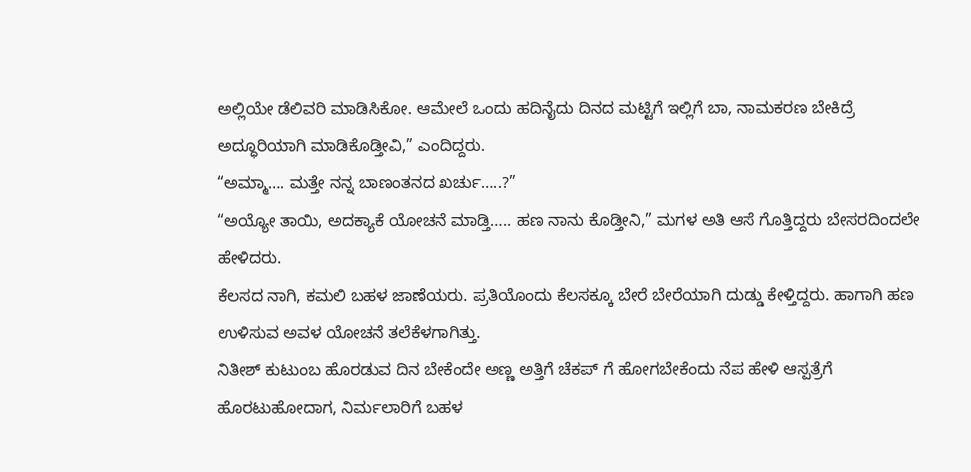ಅಲ್ಲಿಯೇ ಡೆಲಿವರಿ ಮಾಡಿಸಿಕೋ. ಆಮೇಲೆ ಒಂದು ಹದಿನೈದು ದಿನದ ಮಟ್ಟಿಗೆ ಇಲ್ಲಿಗೆ ಬಾ, ನಾಮಕರಣ ಬೇಕಿದ್ರೆ ಅದ್ಧೂರಿಯಾಗಿ ಮಾಡಿಕೊಡ್ತೀವಿ,” ಎಂದಿದ್ದರು.
“ಅಮ್ಮಾ…. ಮತ್ತೇ ನನ್ನ ಬಾಣಂತನದ ಖರ್ಚು…..?”
“ಅಯ್ಯೋ ತಾಯಿ, ಅದಕ್ಯಾಕೆ ಯೋಚನೆ ಮಾಡ್ತಿ….. ಹಣ ನಾನು ಕೊಡ್ತೀನಿ,” ಮಗಳ ಅತಿ ಆಸೆ ಗೊತ್ತಿದ್ದರು ಬೇಸರದಿಂದಲೇ ಹೇಳಿದರು.
ಕೆಲಸದ ನಾಗಿ, ಕಮಲಿ ಬಹಳ ಜಾಣೆಯರು. ಪ್ರತಿಯೊಂದು ಕೆಲಸಕ್ಕೂ ಬೇರೆ ಬೇರೆಯಾಗಿ ದುಡ್ಡು ಕೇಳ್ತಿದ್ದರು. ಹಾಗಾಗಿ ಹಣ ಉಳಿಸುವ ಅವಳ ಯೋಚನೆ ತಲೆಕೆಳಗಾಗಿತ್ತು.
ನಿತೀಶ್ ಕುಟುಂಬ ಹೊರಡುವ ದಿನ ಬೇಕೆಂದೇ ಅಣ್ಣ ಅತ್ತಿಗೆ ಚೆಕಪ್ ಗೆ ಹೋಗಬೇಕೆಂದು ನೆಪ ಹೇಳಿ ಆಸ್ಪತ್ರೆಗೆ ಹೊರಟುಹೋದಾಗ, ನಿರ್ಮಲಾರಿಗೆ ಬಹಳ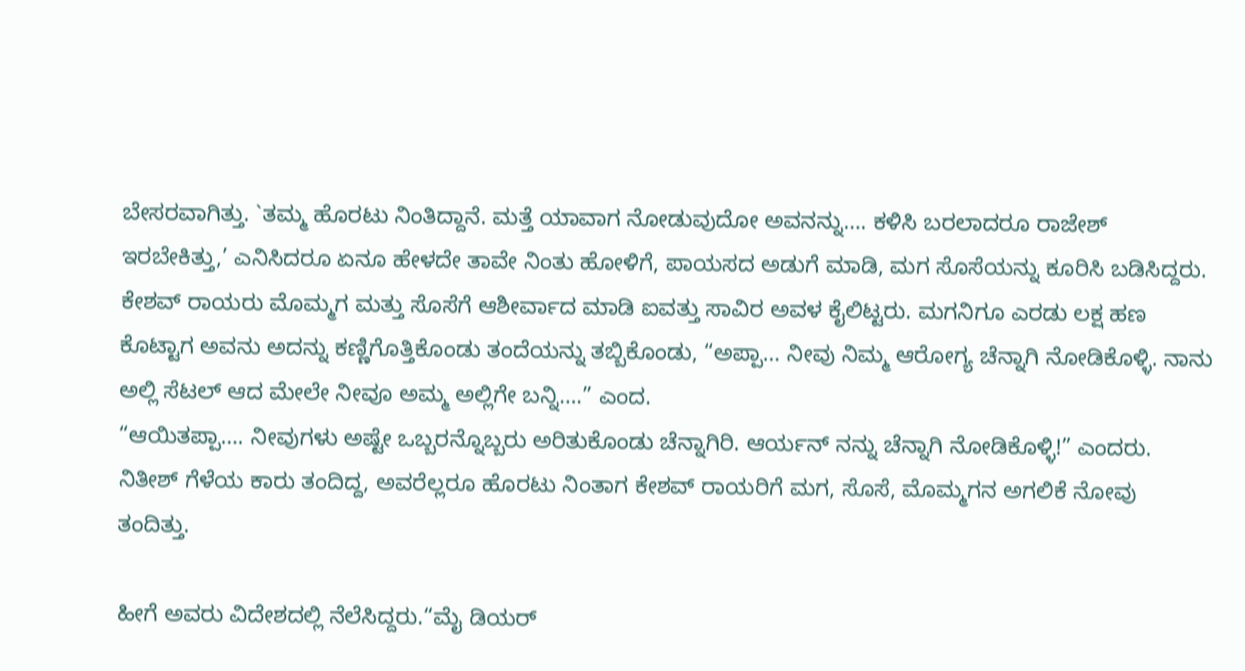ಬೇಸರವಾಗಿತ್ತು. `ತಮ್ಮ ಹೊರಟು ನಿಂತಿದ್ದಾನೆ. ಮತ್ತೆ ಯಾವಾಗ ನೋಡುವುದೋ ಅವನನ್ನು…. ಕಳಿಸಿ ಬರಲಾದರೂ ರಾಜೇಶ್ ಇರಬೇಕಿತ್ತು,’ ಎನಿಸಿದರೂ ಏನೂ ಹೇಳದೇ ತಾವೇ ನಿಂತು ಹೋಳಿಗೆ, ಪಾಯಸದ ಅಡುಗೆ ಮಾಡಿ, ಮಗ ಸೊಸೆಯನ್ನು ಕೂರಿಸಿ ಬಡಿಸಿದ್ದರು.
ಕೇಶವ್ ರಾಯರು ಮೊಮ್ಮಗ ಮತ್ತು ಸೊಸೆಗೆ ಆಶೀರ್ವಾದ ಮಾಡಿ ಐವತ್ತು ಸಾವಿರ ಅವಳ ಕೈಲಿಟ್ಟರು. ಮಗನಿಗೂ ಎರಡು ಲಕ್ಷ ಹಣ ಕೊಟ್ಟಾಗ ಅವನು ಅದನ್ನು ಕಣ್ಣಿಗೊತ್ತಿಕೊಂಡು ತಂದೆಯನ್ನು ತಬ್ಬಿಕೊಂಡು, “ಅಪ್ಪಾ… ನೀವು ನಿಮ್ಮ ಆರೋಗ್ಯ ಚೆನ್ನಾಗಿ ನೋಡಿಕೊಳ್ಳಿ. ನಾನು ಅಲ್ಲಿ ಸೆಟಲ್ ಆದ ಮೇಲೇ ನೀವೂ ಅಮ್ಮ ಅಲ್ಲಿಗೇ ಬನ್ನಿ….” ಎಂದ.
“ಆಯಿತಪ್ಪಾ…. ನೀವುಗಳು ಅಷ್ಟೇ ಒಬ್ಬರನ್ನೊಬ್ಬರು ಅರಿತುಕೊಂಡು ಚೆನ್ನಾಗಿರಿ. ಆರ್ಯನ್ ನನ್ನು ಚೆನ್ನಾಗಿ ನೋಡಿಕೊಳ್ಳಿ!” ಎಂದರು.
ನಿತೀಶ್ ಗೆಳೆಯ ಕಾರು ತಂದಿದ್ದ, ಅವರೆಲ್ಲರೂ ಹೊರಟು ನಿಂತಾಗ ಕೇಶವ್ ರಾಯರಿಗೆ ಮಗ, ಸೊಸೆ, ಮೊಮ್ಮಗನ ಅಗಲಿಕೆ ನೋವು ತಂದಿತ್ತು.

ಹೀಗೆ ಅವರು ವಿದೇಶದಲ್ಲಿ ನೆಲೆಸಿದ್ದರು.“ಮೈ ಡಿಯರ್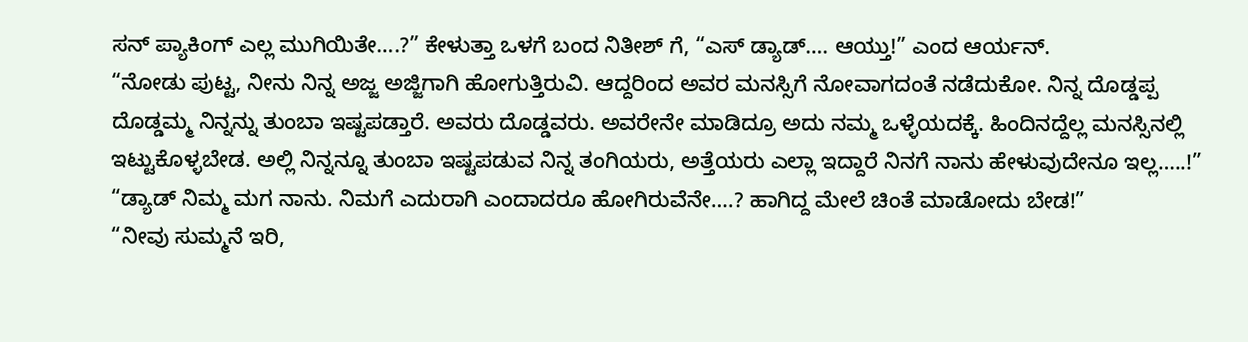ಸನ್ ಪ್ಯಾಕಿಂಗ್ ಎಲ್ಲ ಮುಗಿಯಿತೇ….?” ಕೇಳುತ್ತಾ ಒಳಗೆ ಬಂದ ನಿತೀಶ್ ಗೆ, “ಎಸ್ ಡ್ಯಾಡ್…. ಆಯ್ತು!” ಎಂದ ಆರ್ಯನ್.
“ನೋಡು ಪುಟ್ಟ, ನೀನು ನಿನ್ನ ಅಜ್ಜ ಅಜ್ಜಿಗಾಗಿ ಹೋಗುತ್ತಿರುವಿ. ಆದ್ದರಿಂದ ಅವರ ಮನಸ್ಸಿಗೆ ನೋವಾಗದಂತೆ ನಡೆದುಕೋ. ನಿನ್ನ ದೊಡ್ಡಪ್ಪ ದೊಡ್ಡಮ್ಮ ನಿನ್ನನ್ನು ತುಂಬಾ ಇಷ್ಟಪಡ್ತಾರೆ. ಅವರು ದೊಡ್ಡವರು. ಅವರೇನೇ ಮಾಡಿದ್ರೂ ಅದು ನಮ್ಮ ಒಳ್ಳೆಯದಕ್ಕೆ. ಹಿಂದಿನದ್ದೆಲ್ಲ ಮನಸ್ಸಿನಲ್ಲಿ ಇಟ್ಟುಕೊಳ್ಳಬೇಡ. ಅಲ್ಲಿ ನಿನ್ನನ್ನೂ ತುಂಬಾ ಇಷ್ಟಪಡುವ ನಿನ್ನ ತಂಗಿಯರು, ಅತ್ತೆಯರು ಎಲ್ಲಾ ಇದ್ದಾರೆ ನಿನಗೆ ನಾನು ಹೇಳುವುದೇನೂ ಇಲ್ಲ…..!”
“ಡ್ಯಾಡ್ ನಿಮ್ಮ ಮಗ ನಾನು. ನಿಮಗೆ ಎದುರಾಗಿ ಎಂದಾದರೂ ಹೋಗಿರುವೆನೇ….? ಹಾಗಿದ್ದ ಮೇಲೆ ಚಿಂತೆ ಮಾಡೋದು ಬೇಡ!”
“ನೀವು ಸುಮ್ಮನೆ ಇರಿ,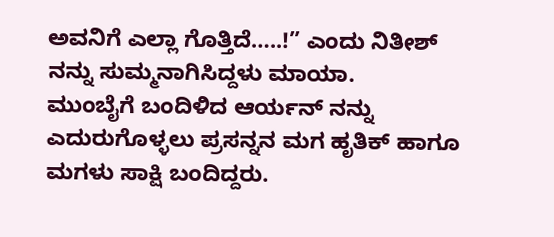ಅವನಿಗೆ ಎಲ್ಲಾ ಗೊತ್ತಿದೆ…..!” ಎಂದು ನಿತೀಶ್ ನನ್ನು ಸುಮ್ಮನಾಗಿಸಿದ್ದಳು ಮಾಯಾ.
ಮುಂಬೈಗೆ ಬಂದಿಳಿದ ಆರ್ಯನ್ ನನ್ನು ಎದುರುಗೊಳ್ಳಲು ಪ್ರಸನ್ನನ ಮಗ ಹೃತಿಕ್ ಹಾಗೂ ಮಗಳು ಸಾಕ್ಷಿ ಬಂದಿದ್ದರು.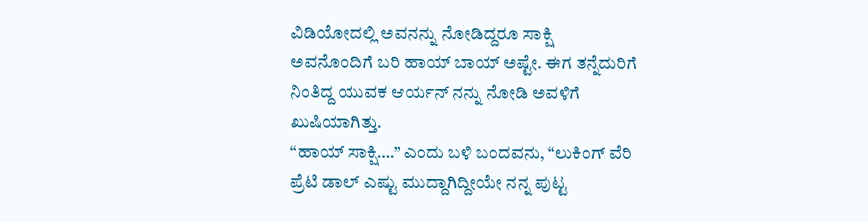ವಿಡಿಯೋದಲ್ಲಿ ಅವನನ್ನು ನೋಡಿದ್ದರೂ ಸಾಕ್ಷಿ ಅವನೊಂದಿಗೆ ಬರಿ ಹಾಯ್ ಬಾಯ್ ಅಷ್ಟೇ. ಈಗ ತನ್ನೆದುರಿಗೆ ನಿಂತಿದ್ದ ಯುವಕ ಆರ್ಯನ್ ನನ್ನು ನೋಡಿ ಅವಳಿಗೆ ಖುಷಿಯಾಗಿತ್ತು.
“ಹಾಯ್ ಸಾಕ್ಷಿ….” ಎಂದು ಬಳಿ ಬಂದವನು, “ಲುಕಿಂಗ್ ವೆರಿ ಪ್ರೆಟಿ ಡಾಲ್ ಎಷ್ಟು ಮುದ್ದಾಗಿದ್ದೀಯೇ ನನ್ನ ಪುಟ್ಟ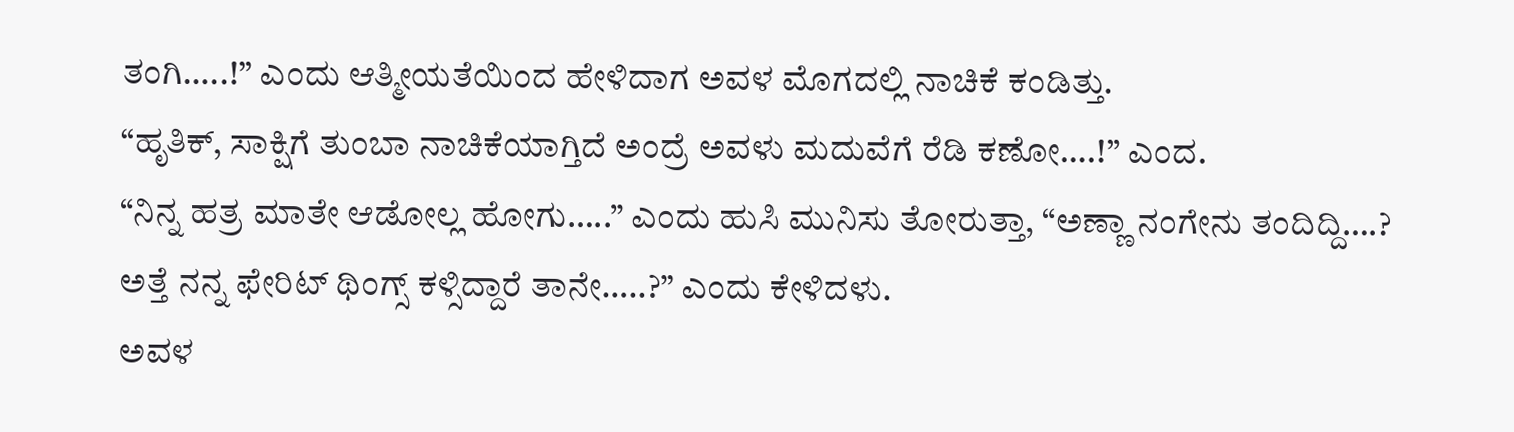ತಂಗಿ…..!” ಎಂದು ಆತ್ಮೀಯತೆಯಿಂದ ಹೇಳಿದಾಗ ಅವಳ ಮೊಗದಲ್ಲಿ ನಾಚಿಕೆ ಕಂಡಿತ್ತು.
“ಹೃತಿಕ್, ಸಾಕ್ಷಿಗೆ ತುಂಬಾ ನಾಚಿಕೆಯಾಗ್ತಿದೆ ಅಂದ್ರೆ ಅವಳು ಮದುವೆಗೆ ರೆಡಿ ಕಣೋ….!” ಎಂದ.
“ನಿನ್ನ ಹತ್ರ ಮಾತೇ ಆಡೋಲ್ಲ ಹೋಗು…..” ಎಂದು ಹುಸಿ ಮುನಿಸು ತೋರುತ್ತಾ, “ಅಣ್ಣಾ ನಂಗೇನು ತಂದಿದ್ದಿ….? ಅತ್ತೆ ನನ್ನ ಫೇರಿಟ್ ಥಿಂಗ್ಸ್ ಕಳ್ಸಿದ್ದಾರೆ ತಾನೇ…..?” ಎಂದು ಕೇಳಿದಳು.
ಅವಳ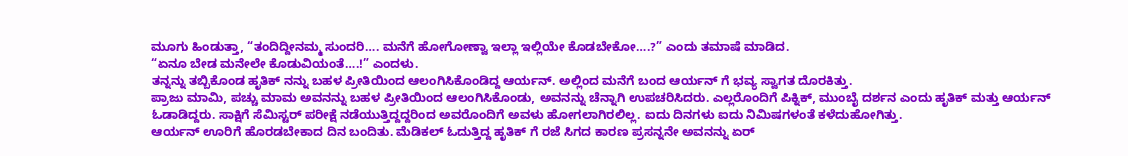ಮೂಗು ಹಿಂಡುತ್ತಾ, “ತಂದಿದ್ದೀನಮ್ಮ ಸುಂದರಿ…. ಮನೆಗೆ ಹೋಗೋಣ್ವಾ ಇಲ್ಲಾ ಇಲ್ಲಿಯೇ ಕೊಡಬೇಕೋ….?” ಎಂದು ತಮಾಷೆ ಮಾಡಿದ.
“ಏನೂ ಬೇಡ ಮನೇಲೇ ಕೊಡುವಿಯಂತೆ….!” ಎಂದಳು.
ತನ್ನನ್ನು ತಬ್ಬಿಕೊಂಡ ಹೃತಿಕ್ ನನ್ನು ಬಹಳ ಪ್ರೀತಿಯಿಂದ ಆಲಂಗಿಸಿಕೊಂಡಿದ್ದ ಆರ್ಯನ್. ಅಲ್ಲಿಂದ ಮನೆಗೆ ಬಂದ ಆರ್ಯನ್ ಗೆ ಭವ್ಯ ಸ್ವಾಗತ ದೊರಕಿತ್ತು.
ಪ್ರಾಜು ಮಾಮಿ, ಪಚ್ಚು ಮಾಮ ಅವನನ್ನು ಬಹಳ ಪ್ರೀತಿಯಿಂದ ಆಲಂಗಿಸಿಕೊಂಡು, ಅವನನ್ನು ಚೆನ್ನಾಗಿ ಉಪಚರಿಸಿದರು. ಎಲ್ಲರೊಂದಿಗೆ ಪಿಕ್ನಿಕ್, ಮುಂಬೈ ದರ್ಶನ ಎಂದು ಹೃತಿಕ್ ಮತ್ತು ಆರ್ಯನ್ ಓಡಾಡಿದ್ದರು. ಸಾಕ್ಷಿಗೆ ಸೆಮಿಸ್ಟರ್ ಪರೀಕ್ಷೆ ನಡೆಯುತ್ತಿದ್ದದ್ದರಿಂದ ಅವರೊಂದಿಗೆ ಅವಳು ಹೋಗಲಾಗಿರಲಿಲ್ಲ. ಐದು ದಿನಗಳು ಐದು ನಿಮಿಷಗಳಂತೆ ಕಳೆದುಹೋಗಿತ್ತು.
ಆರ್ಯನ್ ಊರಿಗೆ ಹೊರಡಬೇಕಾದ ದಿನ ಬಂದಿತು. ಮೆಡಿಕಲ್ ಓದುತ್ತಿದ್ದ ಹೃತಿಕ್ ಗೆ ರಜೆ ಸಿಗದ ಕಾರಣ ಪ್ರಸನ್ನನೇ ಅವನನ್ನು ಏರ್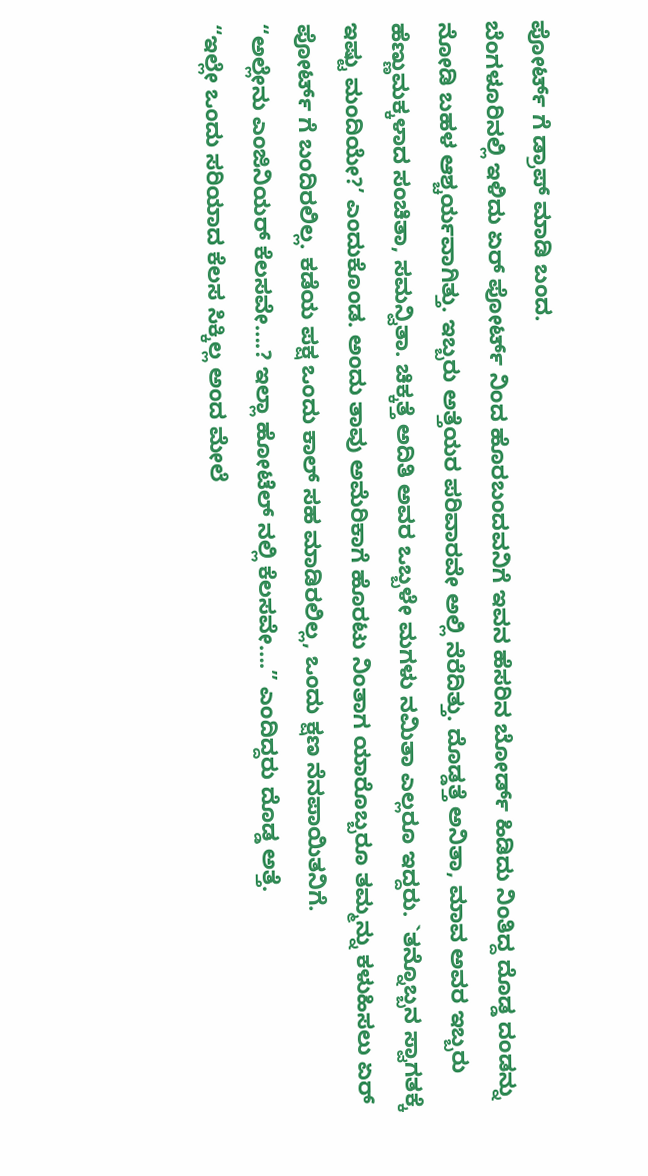ಪೋರ್ಟ್ ಗೆ ಡ್ರಾಪ್ ಮಾಡಿ ಬಂದ.
ಬೆಂಗಳೂರಿನಲ್ಲಿ ಇಳಿದು ಏರ್ ಪೋರ್ಟ್ ನಿಂದ ಹೊರಬಂದವನಿಗೆ ಇವನ ಹೆಸರಿನ ಬೋರ್ಡ್ ಹಿಡಿದು ನಿಂತಿದ್ದ ದೊಡ್ಡ ದಂಡನ್ನು ನೋಡಿ ಬಹಳ ಆಶ್ಚರ್ಯವಾಗಿತ್ತು. ಇಬ್ಬರು ಅತ್ತೆಯರ ಪರಿವಾರವೇ ಅಲ್ಲಿ ನೆರೆದಿತ್ತು. ದೊಡ್ಡತ್ತೆ ಅನಿತಾ, ಮಾವ ಅವರ ಇಬ್ಬರು ಹೆಣ್ಣುಮಕ್ಕಳಾದ ಸಂಚಿತಾ, ಸಮನ್ವಿತಾ. ಚಿಕ್ಕತ್ತೆ ಅದಿತಿ ಅವರ ಒಬ್ಬಳೇ ಮಗಳು ನಮಿತಾ ಎಲ್ಲರೂ ಇದ್ದರು. `ತನ್ನೊಬ್ಬನ ಸ್ವಾಗತಕ್ಕೆ ಇಷ್ಟು ಮಂದಿಯೇ?’ ಎಂದುಕೊಂಡ. ಅಂದು ತಾವು ಅಮೆರಿಕಾಗೆ ಹೊರಟು ನಿಂತಾಗ ಯಾರೊಬ್ಬರೂ ತಮ್ಮನ್ನು ಕಳುಹಿಸಲು ಏರ್ ಪೋರ್ಟ್ ಗೆ ಬಂದಿರಲಿಲ್ಲ. ಕಡೆಯ ಪಕ್ಷ ಒಂದು ಕಾಲ್ ಸಹ ಮಾಡಿರಲಿಲ್ಲ, ಒಂದು ಕ್ಷಣ ನೆನಪಾಯಿತನಿಗೆ.
“ಅಲ್ಲೇನು ಎಂಜಿನಿಯರ್ ಕೆಲಸವೇ….? ಇಲ್ಲಾ ಹೋಟೆಲ್ ನಲ್ಲಿ ಕೆಲಸವೇ….” ಎಂದಿದ್ದರು ದೊಡ್ಡ ಅತ್ತೆ.
“ಇಲ್ಲೇ ಒಂದು ಸರಿಯಾದ ಕೆಲಸ ಸಿಕ್ಕಿಲ್ಲ ಅಂದ ಮೇಲೆ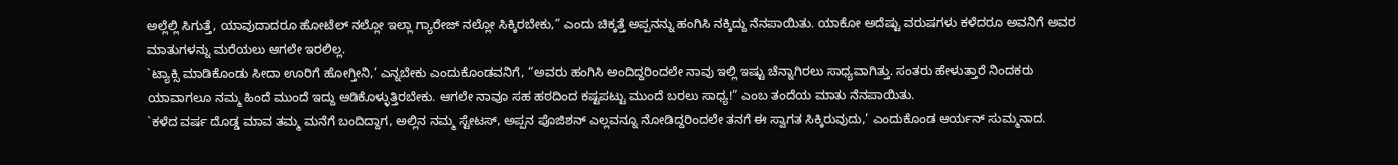ಅಲ್ಲೆಲ್ಲಿ ಸಿಗುತ್ತೆ, ಯಾವುದಾದರೂ ಹೋಟೆಲ್ ನಲ್ಲೋ ಇಲ್ಲಾ ಗ್ಯಾರೇಜ್ ನಲ್ಲೋ ಸಿಕ್ಕಿರಬೇಕು,” ಎಂದು ಚಿಕ್ಕತ್ತೆ ಅಪ್ಪನನ್ನು ಹಂಗಿಸಿ ನಕ್ಕಿದ್ದು ನೆನಪಾಯಿತು. ಯಾಕೋ ಅದೆಷ್ಟು ವರುಷಗಳು ಕಳೆದರೂ ಅವನಿಗೆ ಅವರ ಮಾತುಗಳನ್ನು ಮರೆಯಲು ಆಗಲೇ ಇರಲಿಲ್ಲ.
`ಟ್ಯಾಕ್ಸಿ ಮಾಡಿಕೊಂಡು ಸೀದಾ ಊರಿಗೆ ಹೋಗ್ತೀನಿ,’ ಎನ್ನಬೇಕು ಎಂದುಕೊಂಡವನಿಗೆ, “ಅವರು ಹಂಗಿಸಿ ಅಂದಿದ್ದರಿಂದಲೇ ನಾವು ಇಲ್ಲಿ ಇಷ್ಟು ಚೆನ್ನಾಗಿರಲು ಸಾಧ್ಯವಾಗಿತ್ತು. ಸಂತರು ಹೇಳುತ್ತಾರೆ ನಿಂದಕರು ಯಾವಾಗಲೂ ನಮ್ಮ ಹಿಂದೆ ಮುಂದೆ ಇದ್ದು ಆಡಿಕೊಳ್ಳುತ್ತಿರಬೇಕು. ಆಗಲೇ ನಾವೂ ಸಹ ಹಠದಿಂದ ಕಷ್ಟಪಟ್ಟು ಮುಂದೆ ಬರಲು ಸಾಧ್ಯ!” ಎಂಬ ತಂದೆಯ ಮಾತು ನೆನಪಾಯಿತು.
`ಕಳೆದ ವರ್ಷ ದೊಡ್ಡ ಮಾವ ತಮ್ಮ ಮನೆಗೆ ಬಂದಿದ್ದಾಗ, ಅಲ್ಲಿನ ನಮ್ಮ ಸ್ಟೇಟಸ್, ಅಪ್ಪನ ಪೊಜಿಶನ್ ಎಲ್ಲವನ್ನೂ ನೋಡಿದ್ದರಿಂದಲೇ ತನಗೆ ಈ ಸ್ವಾಗತ ಸಿಕ್ಕಿರುವುದು,’ ಎಂದುಕೊಂಡ ಆರ್ಯನ್ ಸುಮ್ಮನಾದ.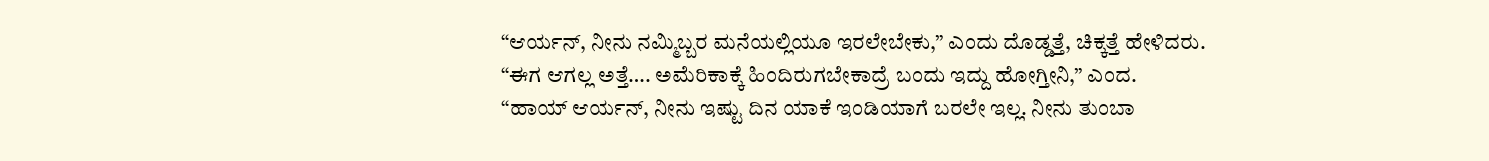“ಆರ್ಯನ್, ನೀನು ನಮ್ಮಿಬ್ಬರ ಮನೆಯಲ್ಲಿಯೂ ಇರಲೇಬೇಕು,” ಎಂದು ದೊಡ್ಡತ್ತೆ, ಚಿಕ್ಕತ್ತೆ ಹೇಳಿದರು.
“ಈಗ ಆಗಲ್ಲ ಅತ್ತೆ…. ಅಮೆರಿಕಾಕ್ಕೆ ಹಿಂದಿರುಗಬೇಕಾದ್ರೆ ಬಂದು ಇದ್ದು ಹೋಗ್ತೀನಿ,” ಎಂದ.
“ಹಾಯ್ ಆರ್ಯನ್, ನೀನು ಇಷ್ಟು ದಿನ ಯಾಕೆ ಇಂಡಿಯಾಗೆ ಬರಲೇ ಇಲ್ಲ. ನೀನು ತುಂಬಾ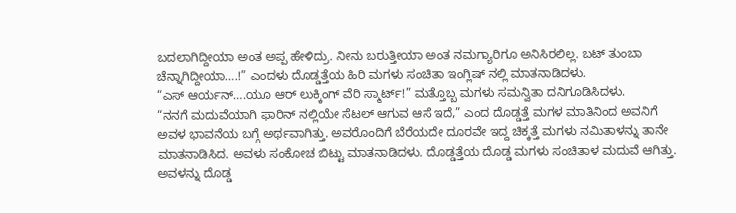ಬದಲಾಗಿದ್ದೀಯಾ ಅಂತ ಅಪ್ಪ ಹೇಳಿದ್ರು. ನೀನು ಬರುತ್ತೀಯಾ ಅಂತ ನಮಗ್ಯಾರಿಗೂ ಅನಿಸಿರಲಿಲ್ಲ. ಬಟ್ ತುಂಬಾ ಚೆನ್ನಾಗಿದ್ದೀಯಾ….!” ಎಂದಳು ದೊಡ್ಡತ್ತೆಯ ಹಿರಿ ಮಗಳು ಸಂಚಿತಾ ಇಂಗ್ಲಿಷ್ ನಲ್ಲಿ ಮಾತನಾಡಿದಳು.
“ಎಸ್ ಆರ್ಯನ್….ಯೂ ಆರ್ ಲುಕ್ಕಿಂಗ್ ವೆರಿ ಸ್ಮಾರ್ಟ್!” ಮತ್ತೊಬ್ಬ ಮಗಳು ಸಮನ್ವಿತಾ ದನಿಗೂಡಿಸಿದಳು.
“ನನಗೆ ಮದುವೆಯಾಗಿ ಫಾರಿನ್ ನಲ್ಲಿಯೇ ಸೆಟಲ್ ಆಗುವ ಆಸೆ ಇದೆ,” ಎಂದ ದೊಡ್ಡತ್ತೆ ಮಗಳ ಮಾತಿನಿಂದ ಅವನಿಗೆ ಅವಳ ಭಾವನೆಯ ಬಗ್ಗೆ ಅರ್ಥವಾಗಿತ್ತು. ಅವರೊಂದಿಗೆ ಬೆರೆಯದೇ ದೂರವೇ ಇದ್ದ ಚಿಕ್ಕತ್ತೆ ಮಗಳು ನಮಿತಾಳನ್ನು ತಾನೇ ಮಾತನಾಡಿಸಿದ. ಅವಳು ಸಂಕೋಚ ಬಿಟ್ಟು ಮಾತನಾಡಿದಳು. ದೊಡ್ಡತ್ತೆಯ ದೊಡ್ಡ ಮಗಳು ಸಂಚಿತಾಳ ಮದುವೆ ಆಗಿತ್ತು. ಅವಳನ್ನು ದೊಡ್ಡ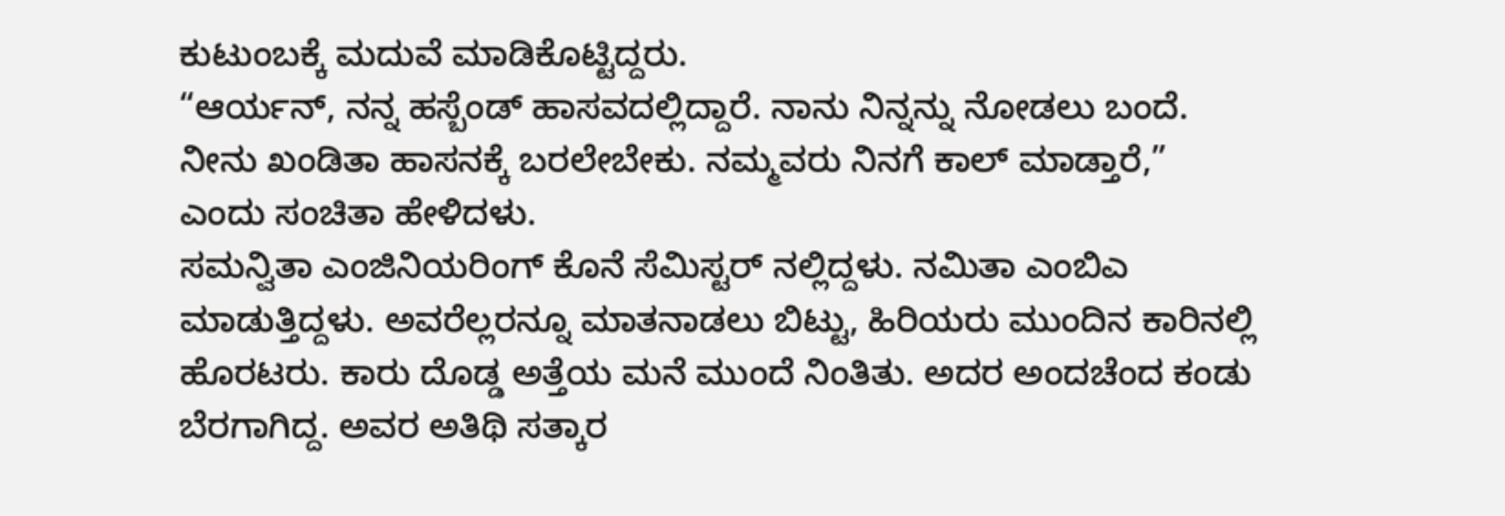ಕುಟುಂಬಕ್ಕೆ ಮದುವೆ ಮಾಡಿಕೊಟ್ಟಿದ್ದರು.
“ಆರ್ಯನ್, ನನ್ನ ಹಸ್ಬೆಂಡ್ ಹಾಸವದಲ್ಲಿದ್ದಾರೆ. ನಾನು ನಿನ್ನನ್ನು ನೋಡಲು ಬಂದೆ. ನೀನು ಖಂಡಿತಾ ಹಾಸನಕ್ಕೆ ಬರಲೇಬೇಕು. ನಮ್ಮವರು ನಿನಗೆ ಕಾಲ್ ಮಾಡ್ತಾರೆ,” ಎಂದು ಸಂಚಿತಾ ಹೇಳಿದಳು.
ಸಮನ್ವಿತಾ ಎಂಜಿನಿಯರಿಂಗ್ ಕೊನೆ ಸೆಮಿಸ್ಟರ್ ನಲ್ಲಿದ್ದಳು. ನಮಿತಾ ಎಂಬಿಎ ಮಾಡುತ್ತಿದ್ದಳು. ಅವರೆಲ್ಲರನ್ನೂ ಮಾತನಾಡಲು ಬಿಟ್ಟು, ಹಿರಿಯರು ಮುಂದಿನ ಕಾರಿನಲ್ಲಿ ಹೊರಟರು. ಕಾರು ದೊಡ್ಡ ಅತ್ತೆಯ ಮನೆ ಮುಂದೆ ನಿಂತಿತು. ಅದರ ಅಂದಚೆಂದ ಕಂಡು ಬೆರಗಾಗಿದ್ದ. ಅವರ ಅತಿಥಿ ಸತ್ಕಾರ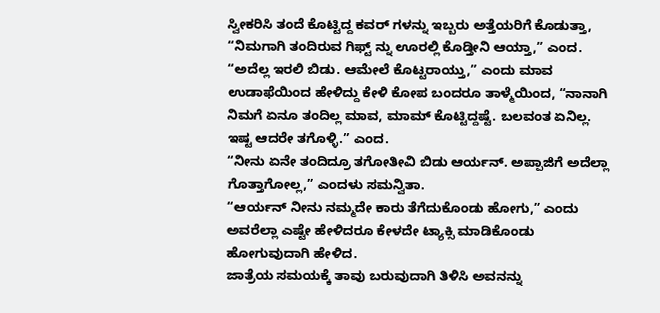ಸ್ವೀಕರಿಸಿ ತಂದೆ ಕೊಟ್ಟಿದ್ದ ಕವರ್ ಗಳನ್ನು ಇಬ್ಬರು ಅತ್ತೆಯರಿಗೆ ಕೊಡುತ್ತಾ, “ನಿಮಗಾಗಿ ತಂದಿರುವ ಗಿಫ್ಟ್ ನ್ನು ಊರಲ್ಲಿ ಕೊಡ್ತೀನಿ ಆಯ್ತಾ,” ಎಂದ.
“ಅದೆಲ್ಲ ಇರಲಿ ಬಿಡು. ಆಮೇಲೆ ಕೊಟ್ಟರಾಯ್ತು,” ಎಂದು ಮಾವ ಉಡಾಫೆಯಿಂದ ಹೇಳಿದ್ದು ಕೇಳಿ ಕೋಪ ಬಂದರೂ ತಾಳ್ಮೆಯಿಂದ, “ನಾನಾಗಿ ನಿಮಗೆ ಏನೂ ತಂದಿಲ್ಲ ಮಾವ, ಮಾಮ್ ಕೊಟ್ಟಿದ್ದಷ್ಟೆ. ಬಲವಂತ ಏನಿಲ್ಲ. ಇಷ್ಟ ಆದರೇ ತಗೊಳ್ಳಿ.” ಎಂದ.
“ನೀನು ಏನೇ ತಂದಿದ್ರೂ ತಗೋತೀವಿ ಬಿಡು ಆರ್ಯನ್. ಅಪ್ಪಾಜಿಗೆ ಅದೆಲ್ಲಾ ಗೊತ್ತಾಗೋಲ್ಲ,” ಎಂದಳು ಸಮನ್ವಿತಾ.
“ಆರ್ಯನ್ ನೀನು ನಮ್ಮದೇ ಕಾರು ತೆಗೆದುಕೊಂಡು ಹೋಗು,” ಎಂದು ಅವರೆಲ್ಲಾ ಎಷ್ಟೇ ಹೇಳಿದರೂ ಕೇಳದೇ ಟ್ಯಾಕ್ಸಿ ಮಾಡಿಕೊಂಡು ಹೋಗುವುದಾಗಿ ಹೇಳಿದ.
ಜಾತ್ರೆಯ ಸಮಯಕ್ಕೆ ತಾವು ಬರುವುದಾಗಿ ತಿಳಿಸಿ ಅವನನ್ನು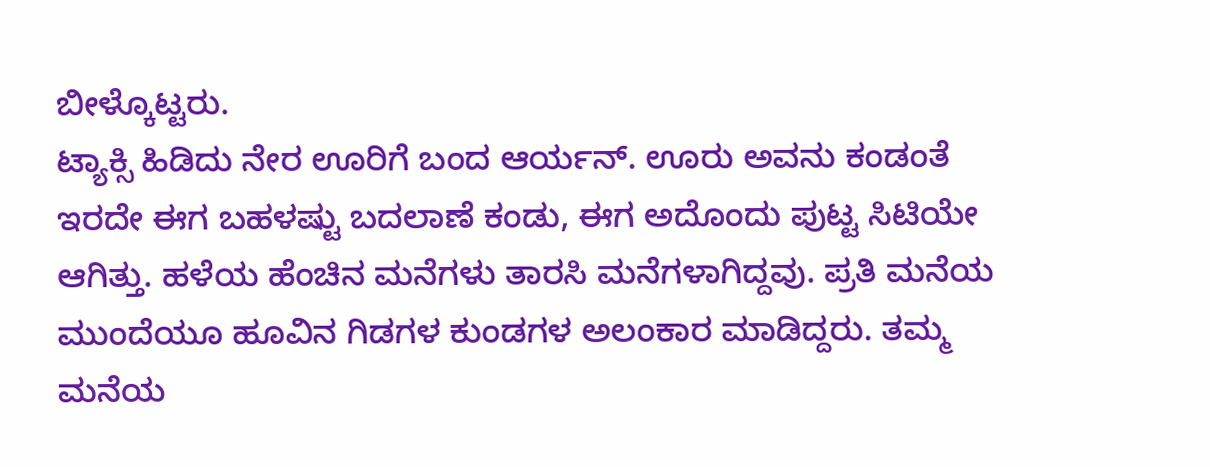ಬೀಳ್ಕೊಟ್ಟರು.
ಟ್ಯಾಕ್ಸಿ ಹಿಡಿದು ನೇರ ಊರಿಗೆ ಬಂದ ಆರ್ಯನ್. ಊರು ಅವನು ಕಂಡಂತೆ ಇರದೇ ಈಗ ಬಹಳಷ್ಟು ಬದಲಾಣೆ ಕಂಡು, ಈಗ ಅದೊಂದು ಪುಟ್ಟ ಸಿಟಿಯೇ ಆಗಿತ್ತು. ಹಳೆಯ ಹೆಂಚಿನ ಮನೆಗಳು ತಾರಸಿ ಮನೆಗಳಾಗಿದ್ದವು. ಪ್ರತಿ ಮನೆಯ ಮುಂದೆಯೂ ಹೂವಿನ ಗಿಡಗಳ ಕುಂಡಗಳ ಅಲಂಕಾರ ಮಾಡಿದ್ದರು. ತಮ್ಮ ಮನೆಯ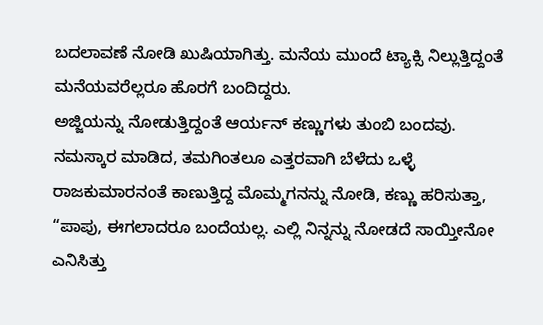ಬದಲಾವಣೆ ನೋಡಿ ಖುಷಿಯಾಗಿತ್ತು. ಮನೆಯ ಮುಂದೆ ಟ್ಯಾಕ್ಸಿ ನಿಲ್ಲುತ್ತಿದ್ದಂತೆ ಮನೆಯವರೆಲ್ಲರೂ ಹೊರಗೆ ಬಂದಿದ್ದರು.
ಅಜ್ಜಿಯನ್ನು ನೋಡುತ್ತಿದ್ದಂತೆ ಆರ್ಯನ್ ಕಣ್ಣುಗಳು ತುಂಬಿ ಬಂದವು. ನಮಸ್ಕಾರ ಮಾಡಿದ, ತಮಗಿಂತಲೂ ಎತ್ತರವಾಗಿ ಬೆಳೆದು ಒಳ್ಳೆ ರಾಜಕುಮಾರನಂತೆ ಕಾಣುತ್ತಿದ್ದ ಮೊಮ್ಮಗನನ್ನು ನೋಡಿ, ಕಣ್ಣು ಹರಿಸುತ್ತಾ, “ಪಾಪು, ಈಗಲಾದರೂ ಬಂದೆಯಲ್ಲ. ಎಲ್ಲಿ ನಿನ್ನನ್ನು ನೋಡದೆ ಸಾಯ್ತೀನೋ ಎನಿಸಿತ್ತು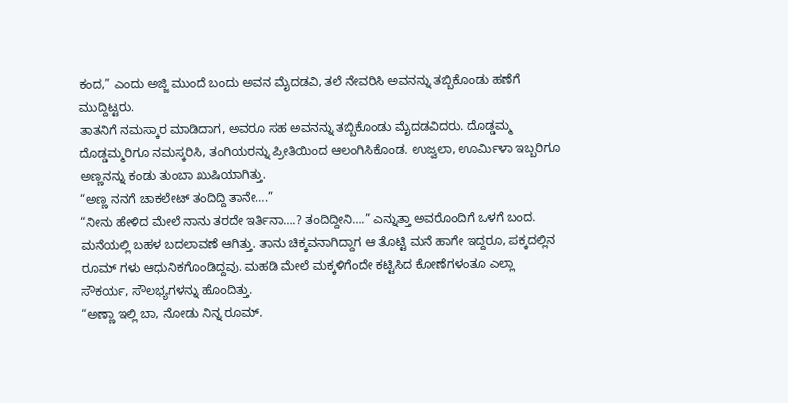ಕಂದ,” ಎಂದು ಅಜ್ಜಿ ಮುಂದೆ ಬಂದು ಅವನ ಮೈದಡವಿ, ತಲೆ ನೇವರಿಸಿ ಅವನನ್ನು ತಬ್ಬಿಕೊಂಡು ಹಣೆಗೆ ಮುದ್ದಿಟ್ಟರು.
ತಾತನಿಗೆ ನಮಸ್ಕಾರ ಮಾಡಿದಾಗ, ಅವರೂ ಸಹ ಅವನನ್ನು ತಬ್ಬಿಕೊಂಡು ಮೈದಡವಿದರು. ದೊಡ್ಡಮ್ಮ ದೊಡ್ಡಮ್ಮರಿಗೂ ನಮಸ್ಕರಿಸಿ, ತಂಗಿಯರನ್ನು ಪ್ರೀತಿಯಿಂದ ಆಲಂಗಿಸಿಕೊಂಡ. ಉಜ್ವಲಾ, ಊರ್ಮಿಳಾ ಇಬ್ಬರಿಗೂ ಅಣ್ಣನನ್ನು ಕಂಡು ತುಂಬಾ ಖುಷಿಯಾಗಿತ್ತು.
“ಅಣ್ಣ ನನಗೆ ಚಾಕಲೇಟ್ ತಂದಿದ್ದಿ ತಾನೇ….”
“ನೀನು ಹೇಳಿದ ಮೇಲೆ ನಾನು ತರದೇ ಇರ್ತಿನಾ….? ತಂದಿದ್ದೀನಿ….” ಎನ್ನುತ್ತಾ ಅವರೊಂದಿಗೆ ಒಳಗೆ ಬಂದ.
ಮನೆಯಲ್ಲಿ ಬಹಳ ಬದಲಾವಣೆ ಆಗಿತ್ತು. ತಾನು ಚಿಕ್ಕವನಾಗಿದ್ದಾಗ ಆ ತೊಟ್ಟಿ ಮನೆ ಹಾಗೇ ಇದ್ದರೂ, ಪಕ್ಕದಲ್ಲಿನ ರೂಮ್ ಗಳು ಆಧುನಿಕಗೊಂಡಿದ್ದವು. ಮಹಡಿ ಮೇಲೆ ಮಕ್ಕಳಿಗೆಂದೇ ಕಟ್ಟಿಸಿದ ಕೋಣೆಗಳಂತೂ ಎಲ್ಲಾ ಸೌಕರ್ಯ, ಸೌಲಭ್ಯಗಳನ್ನು ಹೊಂದಿತ್ತು.
“ಅಣ್ಣಾ ಇಲ್ಲಿ ಬಾ, ನೋಡು ನಿನ್ನ ರೂಮ್.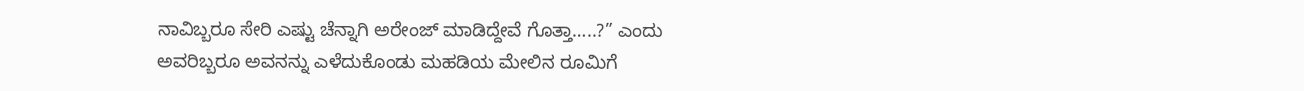ನಾವಿಬ್ಬರೂ ಸೇರಿ ಎಷ್ಟು ಚೆನ್ನಾಗಿ ಅರೇಂಜ್ ಮಾಡಿದ್ದೇವೆ ಗೊತ್ತಾ…..?” ಎಂದು ಅವರಿಬ್ಬರೂ ಅವನನ್ನು ಎಳೆದುಕೊಂಡು ಮಹಡಿಯ ಮೇಲಿನ ರೂಮಿಗೆ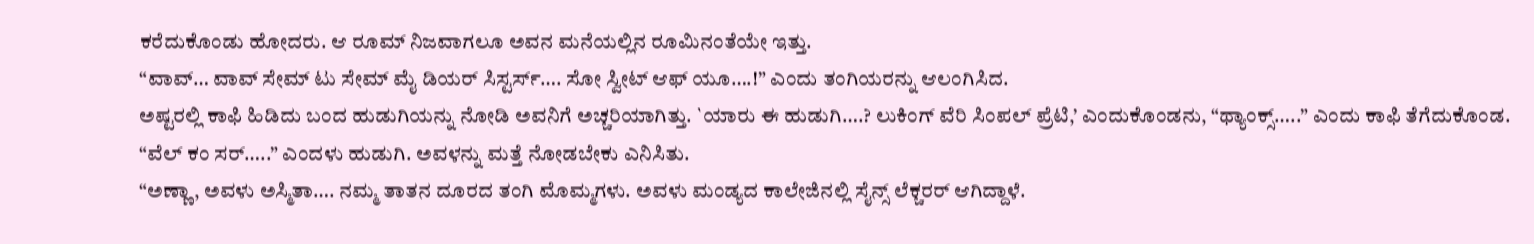ಕರೆದುಕೊಂಡು ಹೋದರು. ಆ ರೂಮ್ ನಿಜವಾಗಲೂ ಅವನ ಮನೆಯಲ್ಲಿನ ರೂಮಿನಂತೆಯೇ ಇತ್ತು.
“ವಾವ್… ವಾವ್ ಸೇಮ್ ಟು ಸೇಮ್ ಮೈ ಡಿಯರ್ ಸಿಸ್ಟರ್ಸ್…. ಸೋ ಸ್ವೀಟ್ ಆಫ್ ಯೂ….!” ಎಂದು ತಂಗಿಯರನ್ನು ಆಲಂಗಿಸಿದ.
ಅಷ್ಟರಲ್ಲಿ ಕಾಫಿ ಹಿಡಿದು ಬಂದ ಹುಡುಗಿಯನ್ನು ನೋಡಿ ಅವನಿಗೆ ಅಚ್ಚರಿಯಾಗಿತ್ತು. `ಯಾರು ಈ ಹುಡುಗಿ….? ಲುಕಿಂಗ್ ವೆರಿ ಸಿಂಪಲ್ ಪ್ರೆಟಿ,’ ಎಂದುಕೊಂಡನು, “ಥ್ಯಾಂಕ್ಸ್…..” ಎಂದು ಕಾಫಿ ತೆಗೆದುಕೊಂಡ.
“ವೆಲ್ ಕಂ ಸರ್…..” ಎಂದಳು ಹುಡುಗಿ. ಅವಳನ್ನು ಮತ್ತೆ ನೋಡಬೇಕು ಎನಿಸಿತು.
“ಅಣ್ಣಾ, ಅವಳು ಅಸ್ಮಿತಾ…. ನಮ್ಮ ತಾತನ ದೂರದ ತಂಗಿ ಮೊಮ್ಮಗಳು. ಅವಳು ಮಂಡ್ಯದ ಕಾಲೇಜಿನಲ್ಲಿ ಸೈನ್ಸ್ ಲೆಕ್ಚರರ್ ಆಗಿದ್ದಾಳೆ.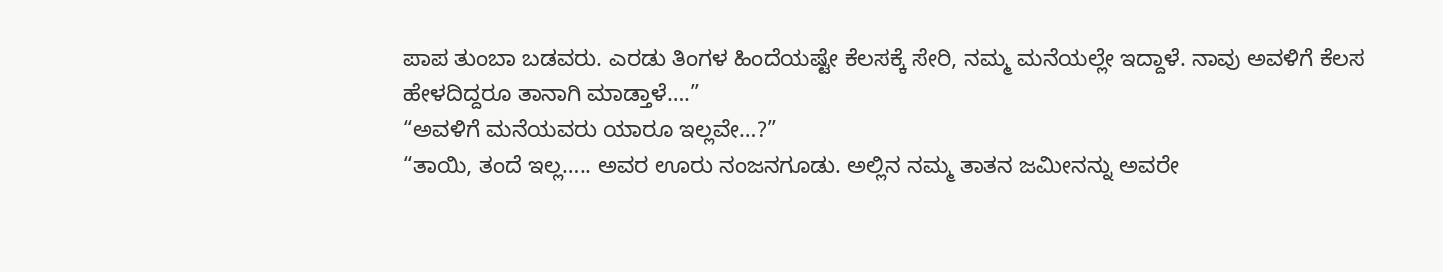ಪಾಪ ತುಂಬಾ ಬಡವರು. ಎರಡು ತಿಂಗಳ ಹಿಂದೆಯಷ್ಟೇ ಕೆಲಸಕ್ಕೆ ಸೇರಿ, ನಮ್ಮ ಮನೆಯಲ್ಲೇ ಇದ್ದಾಳೆ. ನಾವು ಅವಳಿಗೆ ಕೆಲಸ ಹೇಳದಿದ್ದರೂ ತಾನಾಗಿ ಮಾಡ್ತಾಳೆ….”
“ಅವಳಿಗೆ ಮನೆಯವರು ಯಾರೂ ಇಲ್ಲವೇ…?”
“ತಾಯಿ, ತಂದೆ ಇಲ್ಲ….. ಅವರ ಊರು ನಂಜನಗೂಡು. ಅಲ್ಲಿನ ನಮ್ಮ ತಾತನ ಜಮೀನನ್ನು ಅವರೇ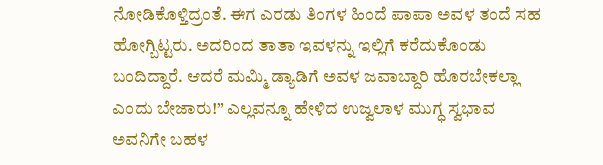ನೋಡಿಕೊಳ್ತಿದ್ರಂತೆ. ಈಗ ಎರಡು ತಿಂಗಳ ಹಿಂದೆ ಪಾಪಾ ಅವಳ ತಂದೆ ಸಹ ಹೋಗ್ಬಿಟ್ಟರು. ಅದರಿಂದ ತಾತಾ ಇವಳನ್ನು ಇಲ್ಲಿಗೆ ಕರೆದುಕೊಂಡು ಬಂದಿದ್ದಾರೆ. ಆದರೆ ಮಮ್ಮಿ ಡ್ಯಾಡಿಗೆ ಅವಳ ಜವಾಬ್ದಾರಿ ಹೊರಬೇಕಲ್ಲಾ ಎಂದು ಬೇಜಾರು!” ಎಲ್ಲವನ್ನೂ ಹೇಳಿದ ಉಜ್ವಲಾಳ ಮುಗ್ಧ ಸ್ವಭಾವ ಅವನಿಗೇ ಬಹಳ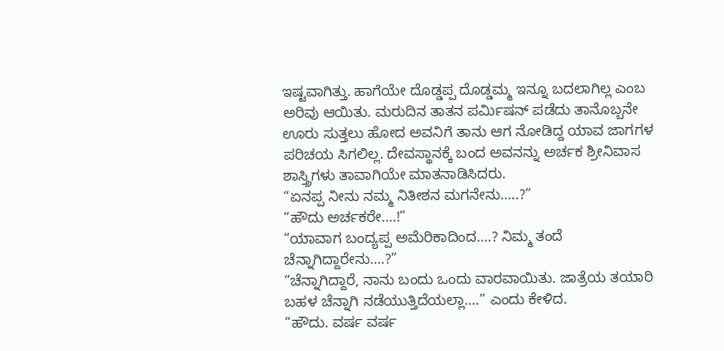ಇಷ್ಟವಾಗಿತ್ತು. ಹಾಗೆಯೇ ದೊಡ್ಡಪ್ಪ ದೊಡ್ಡಮ್ಮ ಇನ್ನೂ ಬದಲಾಗಿಲ್ಲ ಎಂಬ ಅರಿವು ಆಯಿತು. ಮರುದಿನ ತಾತನ ಪರ್ಮಿಷನ್ ಪಡೆದು ತಾನೊಬ್ಬನೇ ಊರು ಸುತ್ತಲು ಹೋದ ಅವನಿಗೆ ತಾನು ಆಗ ನೋಡಿದ್ದ ಯಾವ ಜಾಗಗಳ ಪರಿಚಯ ಸಿಗಲಿಲ್ಲ. ದೇವಸ್ಥಾನಕ್ಕೆ ಬಂದ ಅವನನ್ನು ಅರ್ಚಕ ಶ್ರೀನಿವಾಸ ಶಾಸ್ತ್ರಿಗಳು ತಾವಾಗಿಯೇ ಮಾತನಾಡಿಸಿದರು.
“ಏನಪ್ಪ ನೀನು ನಮ್ಮ ನಿತೀಶನ ಮಗನೇನು…..?”
“ಹೌದು ಅರ್ಚಕರೇ….!”
“ಯಾವಾಗ ಬಂದ್ಯಪ್ಪ ಅಮೆರಿಕಾದಿಂದ….? ನಿಮ್ಮ ತಂದೆ ಚೆನ್ನಾಗಿದ್ದಾರೇನು….?”
“ಚೆನ್ನಾಗಿದ್ದಾರೆ, ನಾನು ಬಂದು ಒಂದು ವಾರವಾಯಿತು. ಜಾತ್ರೆಯ ತಯಾರಿ ಬಹಳ ಚೆನ್ನಾಗಿ ನಡೆಯುತ್ತಿದೆಯಲ್ಲಾ….” ಎಂದು ಕೇಳಿದ.
“ಹೌದು. ವರ್ಷ ವರ್ಷ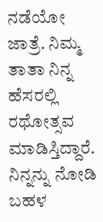ನಡೆಯೋ ಜಾತ್ರೆ. ನಿಮ್ಮ ತಾತಾ ನಿನ್ನ ಹೆಸರಲ್ಲಿ ರಥೋತ್ಸವ ಮಾಡಿಸ್ತಿದ್ದಾರೆ. ನಿನ್ನನ್ನು ನೋಡಿ ಬಹಳ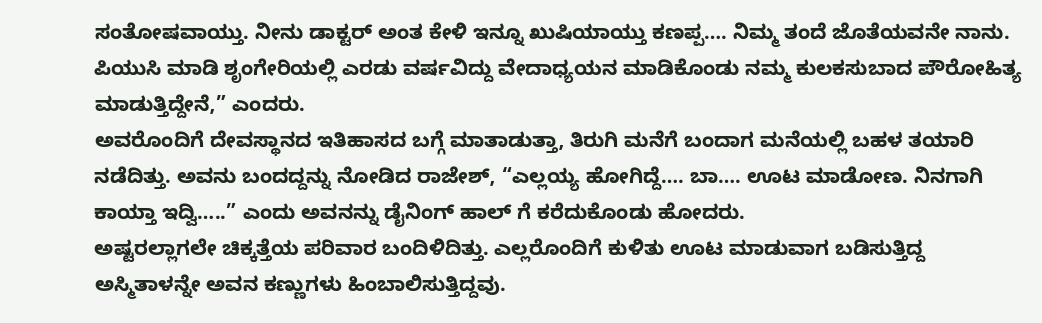ಸಂತೋಷವಾಯ್ತು. ನೀನು ಡಾಕ್ಟರ್ ಅಂತ ಕೇಳಿ ಇನ್ನೂ ಖುಷಿಯಾಯ್ತು ಕಣಪ್ಪ…. ನಿಮ್ಮ ತಂದೆ ಜೊತೆಯವನೇ ನಾನು. ಪಿಯುಸಿ ಮಾಡಿ ಶೃಂಗೇರಿಯಲ್ಲಿ ಎರಡು ವರ್ಷವಿದ್ದು ವೇದಾಧ್ಯಯನ ಮಾಡಿಕೊಂಡು ನಮ್ಮ ಕುಲಕಸುಬಾದ ಪೌರೋಹಿತ್ಯ ಮಾಡುತ್ತಿದ್ದೇನೆ,” ಎಂದರು.
ಅವರೊಂದಿಗೆ ದೇವಸ್ಥಾನದ ಇತಿಹಾಸದ ಬಗ್ಗೆ ಮಾತಾಡುತ್ತಾ, ತಿರುಗಿ ಮನೆಗೆ ಬಂದಾಗ ಮನೆಯಲ್ಲಿ ಬಹಳ ತಯಾರಿ ನಡೆದಿತ್ತು. ಅವನು ಬಂದದ್ದನ್ನು ನೋಡಿದ ರಾಜೇಶ್, “ಎಲ್ಲಯ್ಯ ಹೋಗಿದ್ದೆ…. ಬಾ…. ಊಟ ಮಾಡೋಣ. ನಿನಗಾಗಿ ಕಾಯ್ತಾ ಇದ್ವಿ…..” ಎಂದು ಅವನನ್ನು ಡೈನಿಂಗ್ ಹಾಲ್ ಗೆ ಕರೆದುಕೊಂಡು ಹೋದರು.
ಅಷ್ಟರಲ್ಲಾಗಲೇ ಚಿಕ್ಕತ್ತೆಯ ಪರಿವಾರ ಬಂದಿಳಿದಿತ್ತು. ಎಲ್ಲರೊಂದಿಗೆ ಕುಳಿತು ಊಟ ಮಾಡುವಾಗ ಬಡಿಸುತ್ತಿದ್ದ ಅಸ್ಮಿತಾಳನ್ನೇ ಅವನ ಕಣ್ಣುಗಳು ಹಿಂಬಾಲಿಸುತ್ತಿದ್ದವು.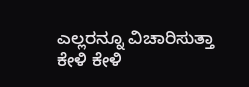ಎಲ್ಲರನ್ನೂ ವಿಚಾರಿಸುತ್ತಾ ಕೇಳಿ ಕೇಳಿ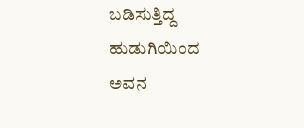ಬಡಿಸುತ್ತಿದ್ದ ಹುಡುಗಿಯಿಂದ ಅವನ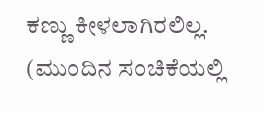ಕಣ್ಣು ಕೀಳಲಾಗಿರಲಿಲ್ಲ.
(ಮುಂದಿನ ಸಂಚಿಕೆಯಲ್ಲಿ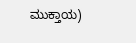ಮುಕ್ತಾಯ)